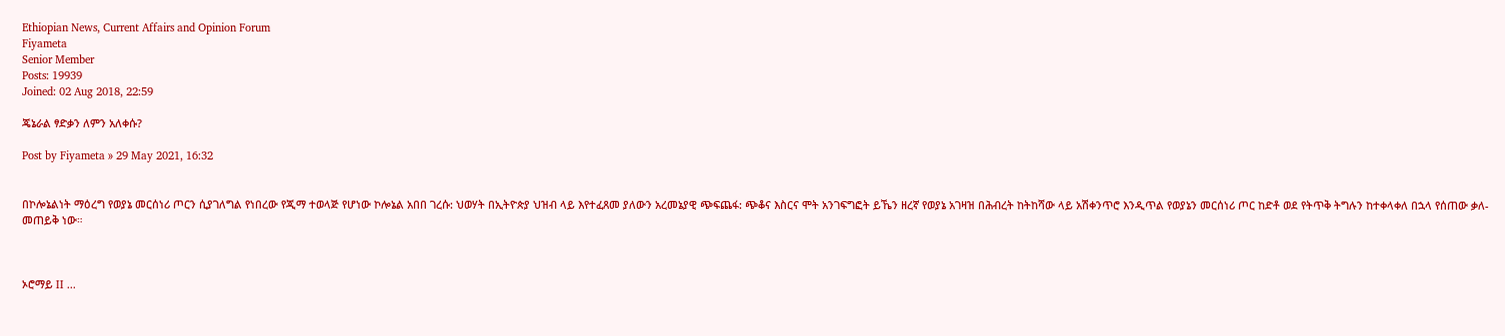Ethiopian News, Current Affairs and Opinion Forum
Fiyameta
Senior Member
Posts: 19939
Joined: 02 Aug 2018, 22:59

ጄኔራል ፃድቃን ለምን አለቀሱ?

Post by Fiyameta » 29 May 2021, 16:32


በኮሎኔልነት ማዕረግ የወያኔ መርሰነሪ ጦርን ሲያገለግል የነበረው የጂማ ተወላጅ የሆነው ኮሎኔል አበበ ገረሱ: ህወሃት በኢትዮጵያ ህዝብ ላይ እየተፈጸመ ያለውን አረመኔያዊ ጭፍጨፋ: ጭቆና እስርና ሞት አንገፍግፎት ይኼን ዘረኛ የወያኔ አገዛዝ በሕብረት ከትከሻው ላይ አሽቀንጥሮ እንዲጥል የወያኔን መርሰነሪ ጦር ከድቶ ወደ የትጥቅ ትግሉን ከተቀላቀለ በኋላ የሰጠው ቃለ-መጠይቅ ነው።



ኦሮማይ II ...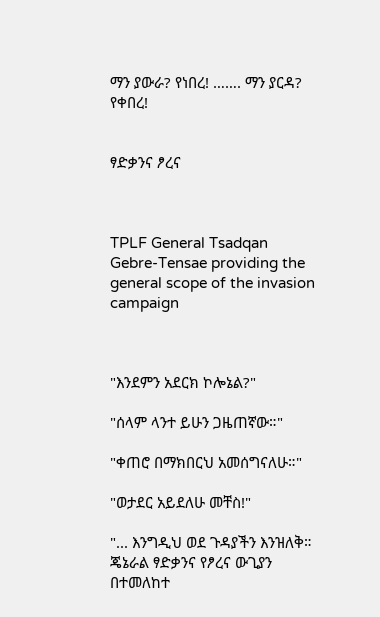ማን ያውራ? የነበረ! ……. ማን ያርዳ? የቀበረ!


ፃድቃንና ፆረና



TPLF General Tsadqan Gebre-Tensae providing the general scope of the invasion campaign



"እንደምን አደርክ ኮሎኔል?"

"ሰላም ላንተ ይሁን ጋዜጠኛው።"

"ቀጠሮ በማክበርህ አመሰግናለሁ።"

"ወታደር አይደለሁ መቸስ!"

"... እንግዲህ ወደ ጉዳያችን እንዝለቅ። ጄኔራል ፃድቃንና የፆረና ውጊያን በተመለከተ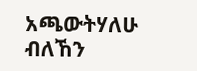አጫውትሃለሁ ብለኸን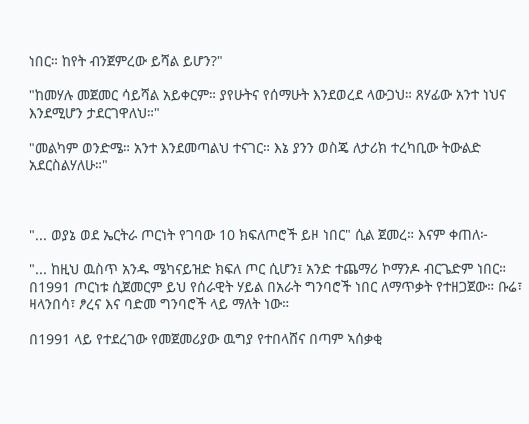ነበር። ከየት ብንጀምረው ይሻል ይሆን?"

"ከመሃሉ መጀመር ሳይሻል አይቀርም። ያየሁትና የሰማሁት እንደወረደ ላውጋህ። ጸሃፊው አንተ ነህና እንደሚሆን ታደርገዋለህ።"

"መልካም ወንድሜ። አንተ እንደመጣልህ ተናገር። እኔ ያንን ወስጄ ለታሪክ ተረካቢው ትውልድ አደርስልሃለሁ።"



"... ወያኔ ወደ ኤርትራ ጦርነት የገባው 10 ክፍለጦሮች ይዞ ነበር" ሲል ጀመረ። እናም ቀጠለ፦

"... ከዚህ ዉስጥ አንዱ ሜካናይዝድ ክፍለ ጦር ሲሆን፤ አንድ ተጨማሪ ኮማንዶ ብርጌድም ነበር። በ1991 ጦርነቱ ሲጀመርም ይህ የሰራዊት ሃይል በአራት ግንባሮች ነበር ለማጥቃት የተዘጋጀው። ቡሬ፣ ዛላንበሳ፣ ፆረና እና ባድመ ግንባሮች ላይ ማለት ነው።

በ1991 ላይ የተደረገው የመጀመሪያው ዉግያ የተበላሸና በጣም ኣሰቃቂ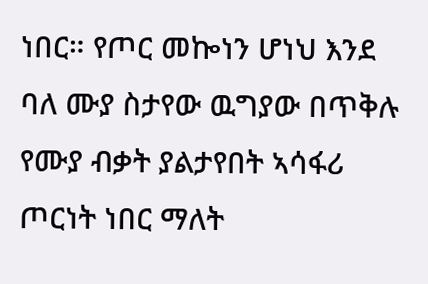ነበር። የጦር መኰነን ሆነህ እንደ ባለ ሙያ ስታየው ዉግያው በጥቅሉ የሙያ ብቃት ያልታየበት ኣሳፋሪ ጦርነት ነበር ማለት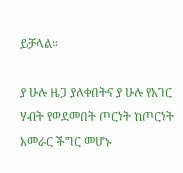ይቻላል።

ያ ሁሉ ዜጋ ያለቀበትና ያ ሁሉ የአገር ሃብት የወደመበት ጦርነት ከጦርነት አመራር ችግር መሆኑ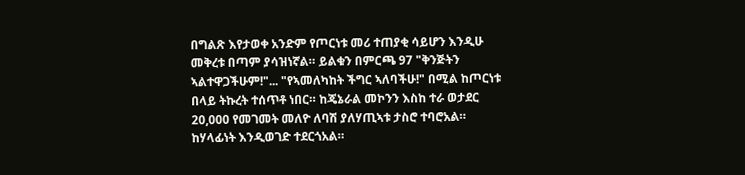በግልጽ እየታወቀ አንድም የጦርነቱ መሪ ተጠያቂ ሳይሆን እንዲሁ መቅረቱ በጣም ያሳዝነኛል። ይልቁን በምርጫ 97 "ቅንጅትን ኣልተዋጋችሁም!"... "የኣመለካከት ችግር ኣለባችሁ!" በሚል ከጦርነቱ በላይ ትኩረት ተሰጥቶ ነበር። ከጄኔራል መኮንን እስከ ተራ ወታደር 20,000 የመገመት መለዮ ለባሽ ያለሃጢኣቱ ታስሮ ተባሮአል። ከሃላፊነት እንዲወገድ ተደርጎአል።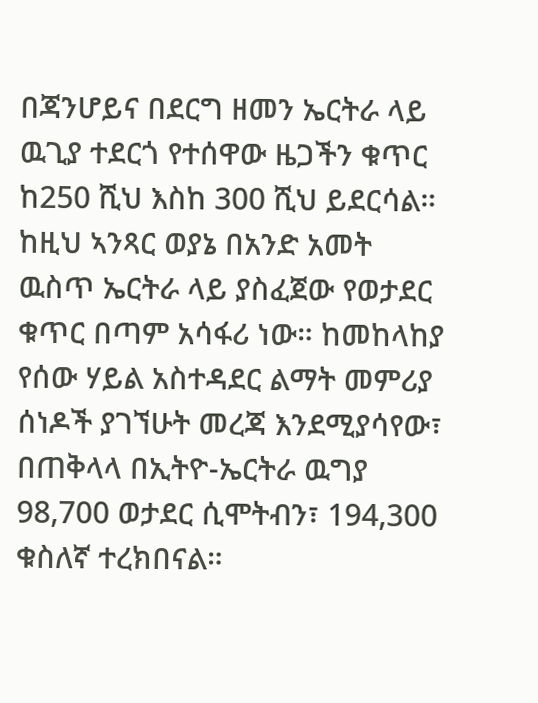በጃንሆይና በደርግ ዘመን ኤርትራ ላይ ዉጊያ ተደርጎ የተሰዋው ዜጋችን ቁጥር ከ250 ሺህ እስከ 300 ሺህ ይደርሳል። ከዚህ ኣንጻር ወያኔ በአንድ አመት ዉስጥ ኤርትራ ላይ ያስፈጀው የወታደር ቁጥር በጣም አሳፋሪ ነው። ከመከላከያ የሰው ሃይል አስተዳደር ልማት መምሪያ ሰነዶች ያገኘሁት መረጃ እንደሚያሳየው፣ በጠቅላላ በኢትዮ-ኤርትራ ዉግያ 98,700 ወታደር ሲሞትብን፣ 194,300 ቁስለኛ ተረክበናል።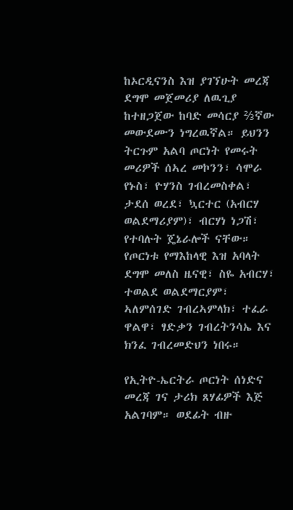ከኦርዲናንስ እዝ ያገኘሁት መረጃ ደግሞ መጀመሪያ ለዉጊያ ከተዘጋጀው ከባድ መሳርያ ⅔ኛው መውደሙን ነግረዉኛል። ይህንን ትርጉም አልባ ጦርነት የመሩት መሪዎች ሰኣረ መኮንን፣ ሳሞራ የኑስ፣ ዮሃንስ ገብረመስቀል፣ ታደሰ ወረደ፣ ኳርተር (አብርሃ ወልደማሪያም)፣ ብርሃነ ነጋሽ፣ የተባሉት ጄኔራሎች ናቸው። የጦርነቱ የማእከላዊ እዝ አባላት ደግሞ መለስ ዜናዊ፣ ስዬ አብርሃ፣ ተወልደ ወልደማርያም፣ ኣለምሰገድ ገብረኣምላክ፣ ተፈራ ዋልዋ፣ ፃድቃን ገብረትንሳኤ እና ክንፈ ገብረመድህን ነበሩ።

የኢትዮ-ኤርትራ ጦርነት ሰነድና መረጃ ገና ታሪክ ጸሃፊዎች እጅ አልገባም። ወደፊት ብዙ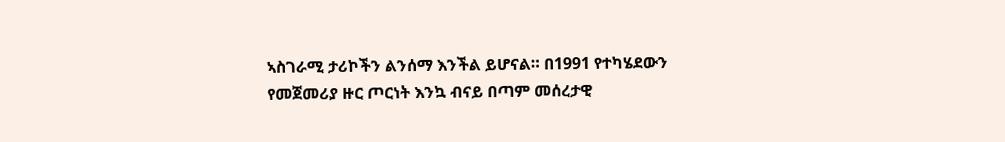ኣስገራሚ ታሪኮችን ልንሰማ እንችል ይሆናል። በ1991 የተካሄደውን የመጀመሪያ ዙር ጦርነት እንኳ ብናይ በጣም መሰረታዊ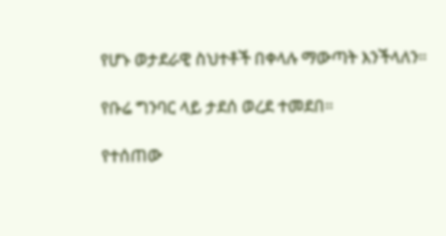የሆኑ ወታደራዊ ስህተቶች በቀላሉ ማውጣት እንችላለን።

የቡሬ ግንባር ላይ ታደሰ ወረደ ተመደበ።

የተሰጠው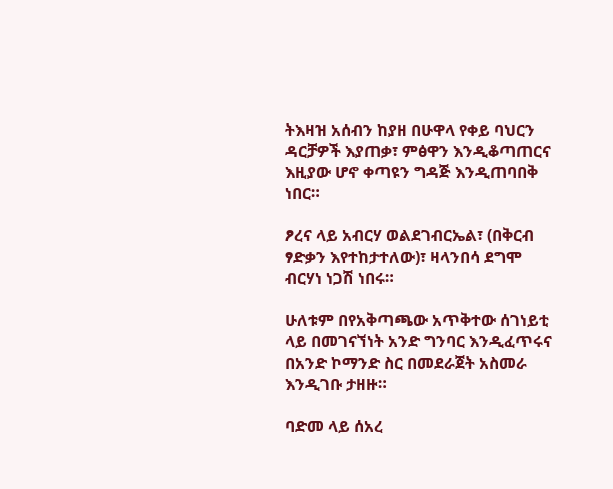ትእዛዝ አሰብን ከያዘ በሁዋላ የቀይ ባህርን ዳርቻዎች እያጠቃ፣ ምፅዋን እንዲቆጣጠርና እዚያው ሆኖ ቀጣዩን ግዳጅ እንዲጠባበቅ ነበር።

ፆረና ላይ አብርሃ ወልደገብርኤል፣ (በቅርብ ፃድቃን እየተከታተለው)፣ ዛላንበሳ ደግሞ ብርሃነ ነጋሽ ነበሩ።

ሁለቱም በየአቅጣጫው አጥቅተው ሰገነይቲ ላይ በመገናኘነት አንድ ግንባር እንዲፈጥሩና በአንድ ኮማንድ ስር በመደራጀት አስመራ እንዲገቡ ታዘዙ።

ባድመ ላይ ሰአረ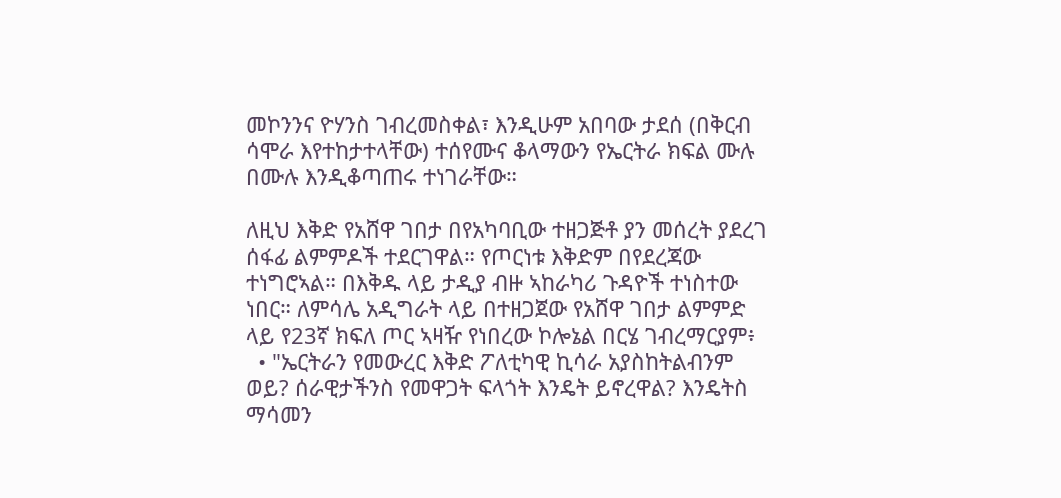መኮንንና ዮሃንስ ገብረመስቀል፣ እንዲሁም አበባው ታደሰ (በቅርብ ሳሞራ እየተከታተላቸው) ተሰየሙና ቆላማውን የኤርትራ ክፍል ሙሉ በሙሉ እንዲቆጣጠሩ ተነገራቸው።

ለዚህ እቅድ የአሸዋ ገበታ በየአካባቢው ተዘጋጅቶ ያን መሰረት ያደረገ ሰፋፊ ልምምዶች ተደርገዋል። የጦርነቱ እቅድም በየደረጃው ተነግሮኣል። በእቅዱ ላይ ታዲያ ብዙ ኣከራካሪ ጉዳዮች ተነስተው ነበር። ለምሳሌ አዲግራት ላይ በተዘጋጀው የአሸዋ ገበታ ልምምድ ላይ የ23ኛ ክፍለ ጦር ኣዛዥ የነበረው ኮሎኔል በርሄ ገብረማርያም፥
  • "ኤርትራን የመውረር እቅድ ፖለቲካዊ ኪሳራ አያስከትልብንም ወይ? ሰራዊታችንስ የመዋጋት ፍላጎት እንዴት ይኖረዋል? እንዴትስ ማሳመን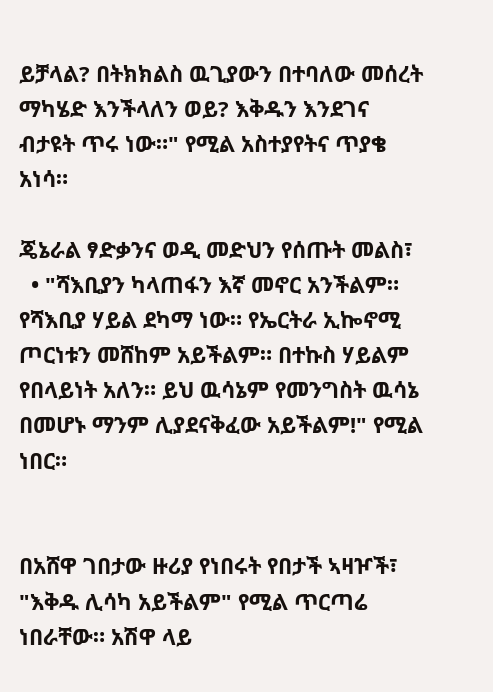ይቻላል? በትክክልስ ዉጊያውን በተባለው መሰረት ማካሄድ እንችላለን ወይ? እቅዱን እንደገና ብታዩት ጥሩ ነው።" የሚል አስተያየትና ጥያቄ አነሳ።

ጄኔራል ፃድቃንና ወዲ መድህን የሰጡት መልስ፣
  • "ሻእቢያን ካላጠፋን እኛ መኖር አንችልም። የሻእቢያ ሃይል ደካማ ነው። የኤርትራ ኢኰኖሚ ጦርነቱን መሸከም አይችልም። በተኩስ ሃይልም የበላይነት አለን። ይህ ዉሳኔም የመንግስት ዉሳኔ በመሆኑ ማንም ሊያደናቅፈው አይችልም!" የሚል ነበር።


በአሸዋ ገበታው ዙሪያ የነበሩት የበታች ኣዛዦች፣ "እቅዱ ሊሳካ አይችልም" የሚል ጥርጣሬ ነበራቸው። አሽዋ ላይ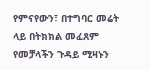የምናየውን፣ በተግባር መሬት ላይ በትክክል መፈጸም የመቻላችን ጉዳይ ሚዛኑን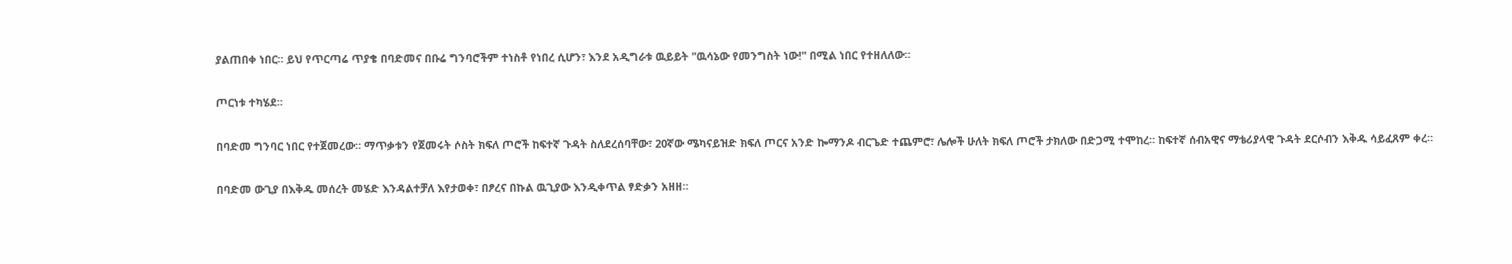ያልጠበቀ ነበር። ይህ የጥርጣሬ ጥያቄ በባድመና በቡሬ ግንባሮችም ተነስቶ የነበረ ሲሆን፣ እንደ አዲግራቱ ዉይይት "ዉሳኔው የመንግስት ነው!" በሚል ነበር የተዘለለው።

ጦርነቱ ተካሄደ።

በባድመ ግንባር ነበር የተጀመረው። ማጥቃቱን የጀመሩት ሶስት ክፍለ ጦሮች ከፍተኛ ጉዳት ስለደረሰባቸው፣ 20ኛው ሜካናይዝድ ክፍለ ጦርና አንድ ኰማንዶ ብርጌድ ተጨምሮ፣ ሌሎች ሁለት ክፍለ ጦሮች ታክለው በድጋሚ ተሞከረ። ከፍተኛ ሰብአዊና ማቴሪያላዊ ጉዳት ደርሶብን እቅዱ ሳይፈጸም ቀረ።

በባድመ ውጊያ በእቅዱ መሰረት መሄድ እንዳልተቻለ እየታወቀ፣ በፆረና በኩል ዉጊያው እንዲቀጥል ፃድቃን አዘዘ።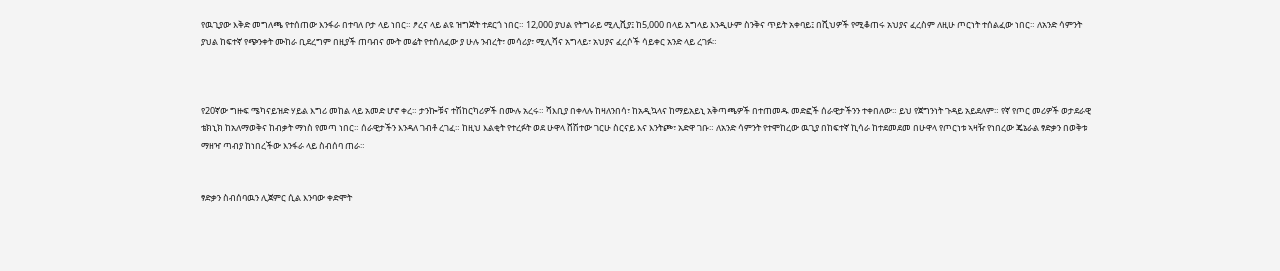የዉጊያው እቅድ መግለጫ የተሰጠው እንፋራ በተባለ ቦታ ላይ ነበር። ፆረና ላይ ልዩ ዝግጅት ተደርጎ ነበር። 12,000 ያህል የትግራይ ሚሊሺያ፤ ከ5,000 በላይ አግላይ እንዲሁም ስንቅና ጥይት አቀባይ፤ በሺህዎች የሚቆጠሩ አህያና ፈረስም ለዚሁ ጦርነት ተሰልፈው ነበር። ለአንድ ሳምንት ያህል ከፍተኛ የጭንቀት ሙከራ ቢደረግም በዚያች ጠባብና ሙት መሬት የተሰለፈው ያ ሁሉ ንብረት፣ መሳሪያ፣ ሚሊሻና አግላይ፣ አህያና ፈረሶች ሳይቀር አንድ ላይ ረገፉ።



የ20ኛው ግዙፍ ሜካናይዝድ ሃይል እግሪ መከል ላይ አመድ ሆኖ ቀረ። ታንኰቹና ተሽከርካሪዎች በሙሉ አረሩ። ሻእቢያ በቀላሉ ከዛለንበሳ፣ ከአዲኳላና ከማይአይኒ አቅጣጫዎች በተጠመዱ መድፎች ሰራዊታችንን ተቀበለው። ይህ የጀግንነት ጉዳይ አይደለም። የኛ የጦር መሪዎች ወታደራዊ ቴክኒክ ከአለማወቅና ከብቃት ማነስ የመጣ ነበር። ሰራዊታችን እንዳለ ገብቶ ረገፈ። ከዚህ እልቂት የተረፉት ወደ ሁዋላ ሸሽተው ገርሁ ስርናይ እና እንትጮ፣ አድዋ ገቡ። ለአንድ ሳምንት የተሞከረው ዉጊያ በከፍተኛ ኪሳራ ከተደመደመ በሁዋላ የጦርነቱ ኣዛዥ የነበረው ጄኔራል ፃድቃን በወቅቱ ማዘዣ ጣብያ ከነበረችው እንፋራ ላይ ስብሰባ ጠራ።


ፃድቃን ስብሰባዉን ሊጀምር ሲል እንባው ቀድሞት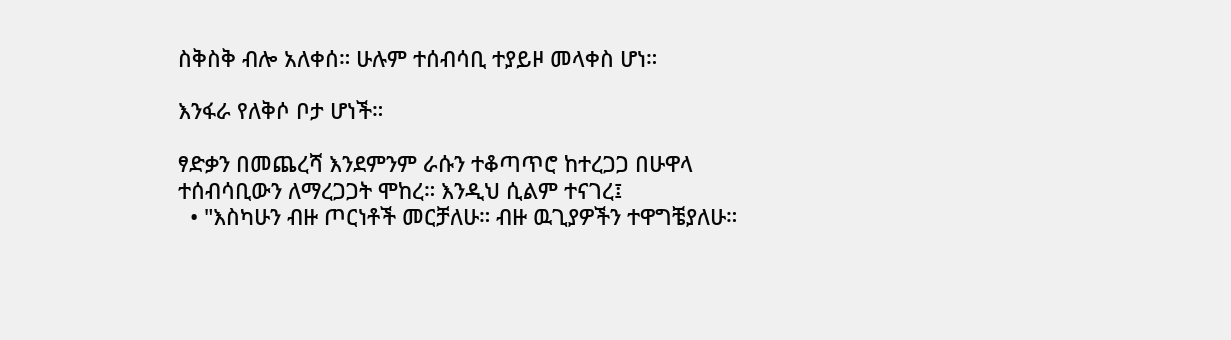ስቅስቅ ብሎ አለቀሰ። ሁሉም ተሰብሳቢ ተያይዞ መላቀስ ሆነ።

እንፋራ የለቅሶ ቦታ ሆነች።

ፃድቃን በመጨረሻ እንደምንም ራሱን ተቆጣጥሮ ከተረጋጋ በሁዋላ ተሰብሳቢውን ለማረጋጋት ሞከረ። እንዲህ ሲልም ተናገረ፤
  • "እስካሁን ብዙ ጦርነቶች መርቻለሁ። ብዙ ዉጊያዎችን ተዋግቼያለሁ።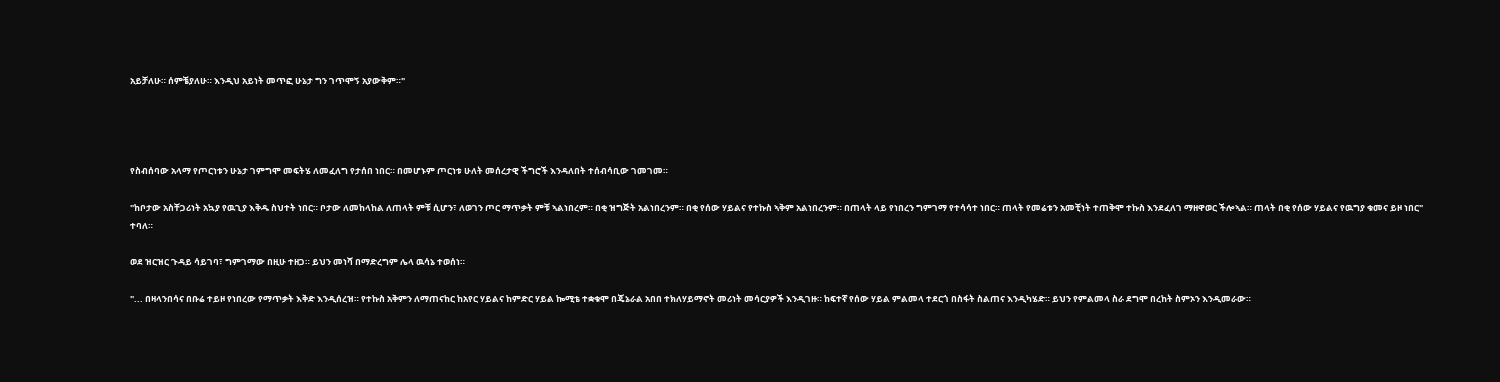አይቻለሁ። ሰምቼያለሁ። እንዲህ አይነት መጥፎ ሁኔታ ግን ገጥሞኝ አያውቅም።"




የስብሰባው አላማ የጦርነቱን ሁኔታ ገምግሞ መፍትሄ ለመፈለግ የታሰበ ነበር። በመሆኑም ጦርነቱ ሁለት መሰረታዊ ችግሮች እንዳለበት ተሰብሳቢው ገመገመ።

"ከቦታው አስቸጋሪነት አኳያ የዉጊያ እቅዱ ስህተት ነበር። ቦታው ለመከላከል ለጠላት ምቹ ሲሆን፣ ለወገን ጦር ማጥቃት ምቹ ኣልነበረም። በቂ ዝግጅት አልነበረንም። በቂ የሰው ሃይልና የተኩስ ኣቅም አልነበረንም። በጠላት ላይ የነበረን ግምገማ የተሳሳተ ነበር። ጠላት የመሬቱን አመቺነት ተጠቅሞ ተኩስ እንደፈለገ ማዘዋወር ችሎኣል። ጠላት በቂ የሰው ሃይልና የዉግያ ቁመና ይዞ ነበር" ተባለ።

ወደ ዝርዝር ጉዳይ ሳይገባ፣ ግምገማው በዚሁ ተዘጋ። ይህን መነሻ በማድረግም ሌላ ዉሳኔ ተወሰነ።

"... በዛላንበሳና በቡሬ ተይዞ የነበረው የማጥቃት እቅድ እንዲሰረዝ። የተኩስ አቅምን ለማጠናከር ከአየር ሃይልና ከምድር ሃይል ኰሚቴ ተቋቁሞ በጄኔራል አበበ ተክለሃይማኖት መሪነት መሳርያዎች እንዲገዙ። ከፍተኛ የሰው ሃይል ምልመላ ተደርጎ በስፋት ስልጠና እንዲካሄድ። ይህን የምልመላ ስራ ደግሞ በረከት ስምኦን እንዲመራው።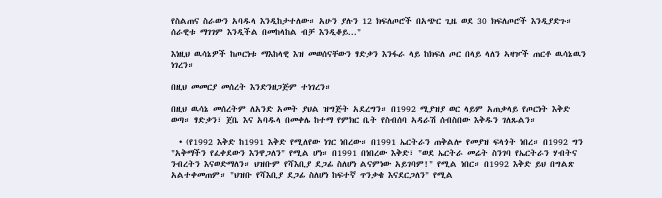የስልጠና ስራውን አባዱላ እንዲከታተለው። አሁን ያሉን 12 ክፍለጦሮች በአጭር ጊዜ ወደ 30 ክፍለጦሮች እንዲያድጉ። ሰራዊቱ ማገገም እንዲችል በመከላከል ብቻ እንዲቆይ..."

እነዚህ ዉሳኔዎች ከጦርነቱ ማእከላዊ እዝ መወሰናቸውን ፃድቃን እንፋራ ላይ ከክፍለ ጦር በላይ ላለን ኣዛዦች ጠርቶ ዉሳኔዉን ነገረን።

በዚህ መመርያ መሰረት እንድንዘጋጅም ተነገረን።

በዚህ ዉሳኔ መሰረትም ለአንድ አመት ያህል ዝግጅት አደረግን። በ1992 ሚያዝያ ወር ላይም አጠቃላይ የጦርነት እቅድ ወጣ። ፃድቃን፣ ጀቤ እና አባዱላ በመቀሌ ከተማ የምክር ቤት የስብሰባ ኣዳራሽ ሰብስበው እቅዱን ገለጹልን።

  • (የ1992 እቅድ ከ1991 እቅድ የሚለየው ነገር ነበረው። በ1991 ኤርትራን ጠቅልሎ የመያዝ ፍላጎት ነበረ። በ1992 ግን "አቅማችን የፈቀደውን እንዋጋለን" የሚል ሆነ። በ1991 በነበረው እቅድ፣ "ወደ ኤርትራ መሬት ስንገባ የኤርትራን ሃብትና ንብረትን እናወድማለን። ህዝቡም የሻእቢያ ደጋፊ ስለሆነ ልናምነው አይገባም!" የሚል ነበር። በ1992 እቅድ ይህ በግልጽ አልተቀመጠም። "ህዝቡ የሻእቢያ ደጋፊ ስለሆነ ከፍተኛ ጥንቃቄ እናደርጋለን" የሚል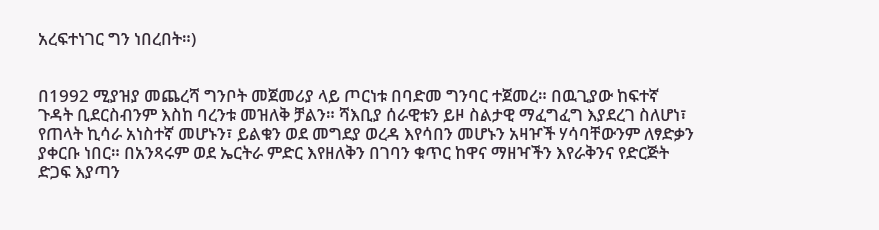አረፍተነገር ግን ነበረበት።)


በ1992 ሚያዝያ መጨረሻ ግንቦት መጀመሪያ ላይ ጦርነቱ በባድመ ግንባር ተጀመረ። በዉጊያው ከፍተኛ ጉዳት ቢደርስብንም እስከ ባረንቱ መዝለቅ ቻልን። ሻእቢያ ሰራዊቱን ይዞ ስልታዊ ማፈግፈግ እያደረገ ስለሆነ፣ የጠላት ኪሳራ አነስተኛ መሆኑን፣ ይልቁን ወደ መግደያ ወረዳ እየሳበን መሆኑን አዛዦች ሃሳባቸውንም ለፃድቃን ያቀርቡ ነበር። በአንጻሩም ወደ ኤርትራ ምድር እየዘለቅን በገባን ቁጥር ከዋና ማዘዣችን እየራቅንና የድርጅት ድጋፍ እያጣን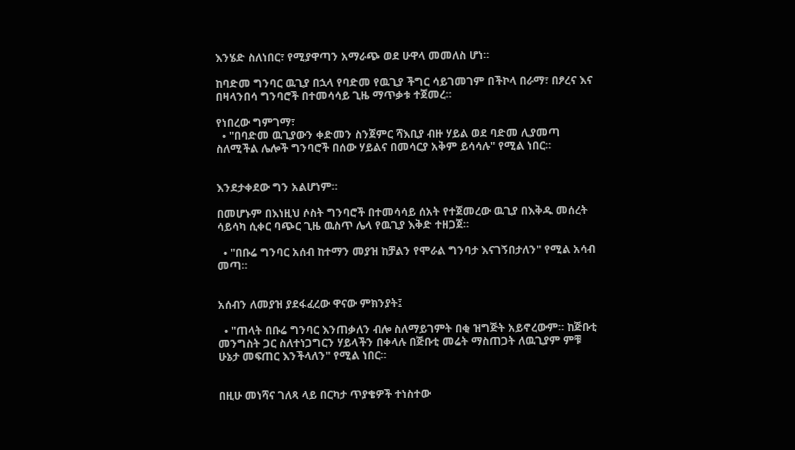እንሄድ ስለነበር፣ የሚያዋጣን አማራጭ ወደ ሁዋላ መመለስ ሆነ።

ከባድመ ግንባር ዉጊያ በኋላ የባድመ የዉጊያ ችግር ሳይገመገም በችኮላ በራማ፣ በፆረና እና በዛላንበሳ ግንባሮች በተመሳሳይ ጊዜ ማጥቃቱ ተጀመረ።

የነበረው ግምገማ፣
  • "በባድመ ዉጊያውን ቀድመን ስንጀምር ሻእቢያ ብዙ ሃይል ወደ ባድመ ሊያመጣ ስለሚችል ሌሎች ግንባሮች በሰው ሃይልና በመሳርያ አቅም ይሳሳሉ" የሚል ነበር።


እንደታቀደው ግን አልሆነም።

በመሆኑም በእነዚህ ሶስት ግንባሮች በተመሳሳይ ሰአት የተጀመረው ዉጊያ በእቅዱ መሰረት ሳይሳካ ሲቀር ባጭር ጊዜ ዉስጥ ሌላ የዉጊያ እቅድ ተዘጋጀ።

  • "በቡሬ ግንባር አሰብ ከተማን መያዝ ከቻልን የሞራል ግንባታ እናገኝበታለን" የሚል አሳብ መጣ።


አሰብን ለመያዝ ያደፋፈረው ዋናው ምክንያት፤

  • "ጠላት በቡሬ ግንባር እንጠቃለን ብሎ ስለማይገምት በቂ ዝግጅት አይኖረውም። ከጅቡቲ መንግስት ጋር ስለተነጋግርን ሃይላችን በቀላሉ በጅቡቲ መሬት ማስጠጋት ለዉጊያም ምቹ ሁኔታ መፍጠር እንችላለን" የሚል ነበር።


በዚሁ መነሻና ገለጻ ላይ በርካታ ጥያቄዎች ተነስተው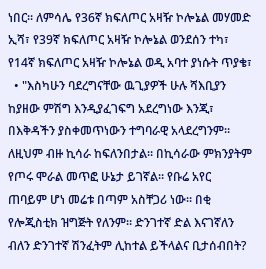ነበር። ለምሳሌ የ36ኛ ክፍለጦር አዛዥ ኮሎኔል መሃመድ ኢሻ፣ የ39ኛ ክፍለጦር አዛዥ ኮሎኔል ወንደሰን ተካ፣ የ14ኛ ክፍለጦር አዛዥ ኮሎኔል ወዲ አባተ ያነሱት ጥያቄ፣
  • "እስካሁን ባደረግናቸው ዉጊያዎች ሁሉ ሻእቢያን ከያዘው ምሽግ እንዲያፈገፍግ አደረግነው እንጂ፣ በእቅዳችን ያስቀመጥነውን ተግባራዊ አላደረግንም። ለዚህም ብዙ ኪሳራ ከፍለንበታል። በኪሳራው ምክንያትም የጦሩ ሞራል መጥፎ ሁኔታ ይገኛል። የቡሬ አየር ጠባይም ሆነ መሬቱ በጣም አስቸጋሪ ነው። በቂ የሎጂስቲክ ዝግጅት የለንም። ድንገተኛ ድል እናገኛለን ብለን ድንገተኛ ሽንፈትም ሊከተል ይችላልና ቢታሰብበት?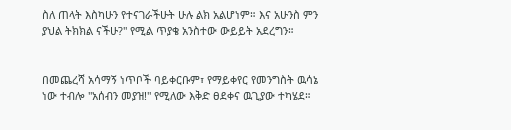ስለ ጠላት እስካሁን የተናገራችሁት ሁሉ ልክ አልሆነም። እና አሁንስ ምን ያህል ትክክል ናችሁ?" የሚል ጥያቄ አንስተው ውይይት አደረግን።


በመጨረሻ አሳማኝ ነጥቦች ባይቀርቡም፣ የማይቀየር የመንግስት ዉሳኔ ነው ተብሎ "አሰብን መያዝ!" የሚለው እቅድ ፀደቀና ዉጊያው ተካሄደ።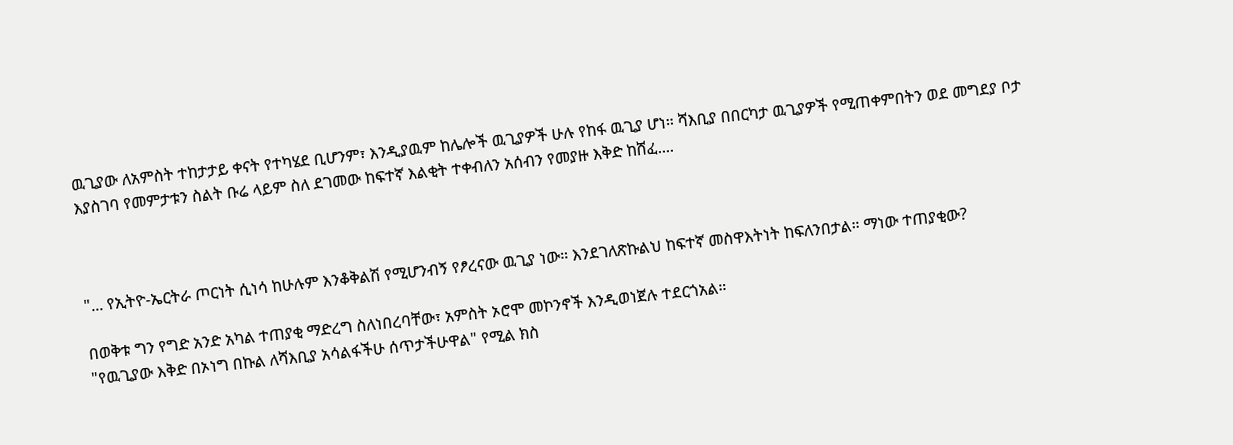ዉጊያው ለአምስት ተከታታይ ቀናት የተካሄደ ቢሆንም፣ እንዲያዉም ከሌሎች ዉጊያዎች ሁሉ የከፋ ዉጊያ ሆነ። ሻእቢያ በበርካታ ዉጊያዎች የሚጠቀምበትን ወደ መግደያ ቦታ እያስገባ የመምታቱን ስልት ቡሬ ላይም ስለ ደገመው ከፍተኛ እልቂት ተቀብለን አሰብን የመያዙ እቅድ ከሸፈ....



"... የኢትዮ-ኤርትራ ጦርነት ሲነሳ ከሁሉም እንቆቅልሽ የሚሆንብኝ የፆረናው ዉጊያ ነው። እንደገለጽኩልህ ከፍተኛ መስዋእትነት ከፍለንበታል። ማነው ተጠያቂው?

በወቅቱ ግን የግድ አንድ አካል ተጠያቂ ማድረግ ስለነበረባቸው፣ አምስት ኦሮሞ መኮንኖች እንዲወነጀሉ ተደርጎአል።
"የዉጊያው እቅድ በኦነግ በኩል ለሻእቢያ አሳልፋችሁ ሰጥታችሁዋል" የሚል ክስ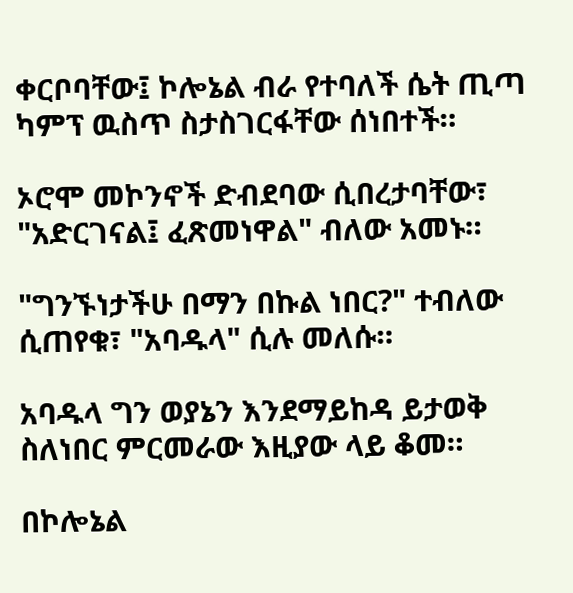ቀርቦባቸው፤ ኮሎኔል ብራ የተባለች ሴት ጢጣ ካምፕ ዉስጥ ስታስገርፋቸው ሰነበተች።

ኦሮሞ መኮንኖች ድብደባው ሲበረታባቸው፣ "አድርገናል፤ ፈጽመነዋል" ብለው አመኑ።

"ግንኙነታችሁ በማን በኩል ነበር?" ተብለው ሲጠየቁ፣ "አባዱላ" ሲሉ መለሱ።

አባዱላ ግን ወያኔን እንደማይከዳ ይታወቅ ስለነበር ምርመራው እዚያው ላይ ቆመ።

በኮሎኔል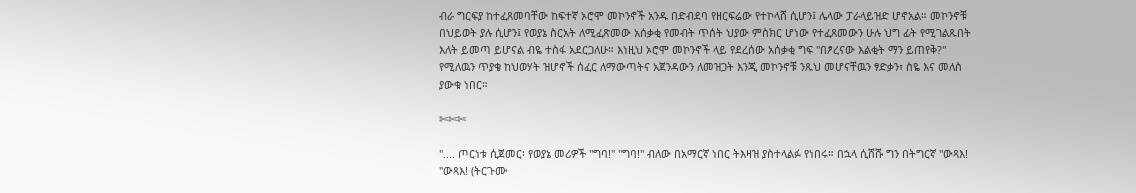ብራ ግርፍያ ከተፈጸመባቸው ከፍተኛ ኦሮሞ መኮንኖች አንዱ በድብደባ የዘርፍሬው የተኮላሸ ሲሆን፤ ሌላው ፓራላይዝድ ሆኖአል። መኮንኖቹ በህይወት ያሉ ሲሆን፤ የወያኔ ስርአት ለሚፈጽመው አሰቃቂ የመብት ጥሰት ህያው ምስክር ሆነው የተፈጸመውን ሁሉ ህግ ፊት የሚገልጹበት እለት ይመጣ ይሆናል ብዬ ተስፋ አደርጋለሁ። እነዚህ ኦሮሞ መኮንኖች ላይ የደረሰው አሰቃቂ ግፍ "በፆረናው እልቂት ማን ይጠየቅ?" የሚለዉን ጥያቄ ከህወሃት ዝሆኖች ሰፈር ለማውጣትና አጀንዳውን ለመዝጋት እንጂ መኮንኖቹ ንጹህ መሆናቸዉን ፃድቃን፣ ስዬ እና መለስ ያውቁ ነበር።

✄✄✄

".... ጦርነቱ ሲጀመር፡ የወያኔ መሪዎች "ግባ!" "ግባ!" ብለው በአማርኛ ነበር ትእዛዝ ያስተላልፉ የነበሩ። በኋላ ሲሸሹ ግን በትግርኛ "ውጻእ! "ውጻእ! (ትርጉሙ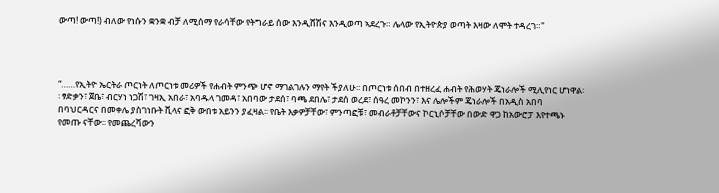ውጣ! ውጣ!) ብለው የነሱን ቋንቋ ብቻ ለሚሰማ የራሳቸው የትግራይ ሰው እንዲሸሽና እንዲወጣ ኣደረጉ። ሌላው የኢትዮጵያ ወጣት እዛው ለሞት ተዳረገ።"




“……የኢትዮ ኤርትራ ጦርነት ለጦርነቱ መሪዎች የሐብት ምንጭ ሆኖ ማገልገሉን ማየት ችያለሁ፡፡ በጦርነቱ ሰበብ በተዘረፈ ሐብት የሕወሃት ጄነራሎች ሚሊየነር ሆነዋል፡፡ ፃድቃን፣ ጀቤ፣ ብርሃነ ነጋሽ፣ ገዛኢ አበራ፣ አባዱላ ገመዳ፣ አበባው ታደሰ፣ ባጫ ደበሌ፣ ታደሰ ወረደ፣ ሰዓረ መኮንን፣ እና ሌሎችም ጄነራሎች በአዲስ አበባ በባህርዳርና በመቀሌ ያስገነቡት ቪላና ፎቅ ውበቱ አይንን ያፈዛል፡፡ የቤት እቃዎቻቸው፣ ምንጣፎቹ፣ መብራቶቻቸውና ኮርኒሶቻቸው በውድ ዋጋ ከአውሮፓ እየተጫኑ የመጡ ናቸው፡፡ የመጨረሻውን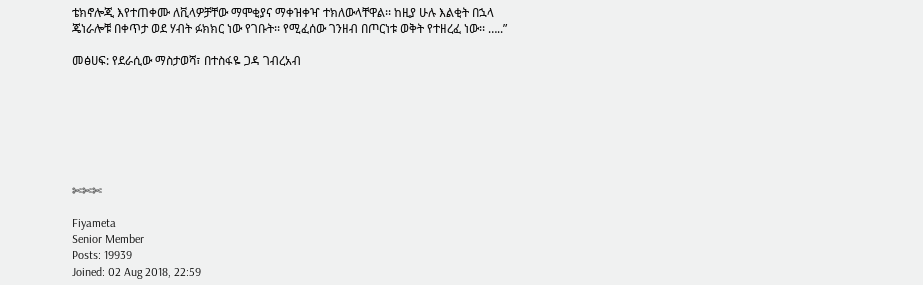ቴክኖሎጂ እየተጠቀሙ ለቪላዎቻቸው ማሞቂያና ማቀዝቀዣ ተክለውላቸዋል፡፡ ከዚያ ሁሉ እልቂት በኋላ ጄነራሎቹ በቀጥታ ወደ ሃብት ፉክክር ነው የገቡት፡፡ የሚፈሰው ገንዘብ በጦርነቱ ወቅት የተዘረፈ ነው፡፡ …..”

መፅሀፍ: የደራሲው ማስታወሻ፣ በተስፋዬ ጋዳ ገብረአብ







✄✄✄

Fiyameta
Senior Member
Posts: 19939
Joined: 02 Aug 2018, 22:59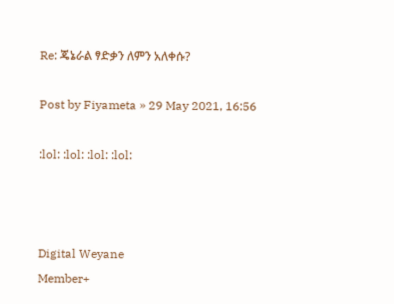Re: ጄኔራል ፃድቃን ለምን አለቀሱ?

Post by Fiyameta » 29 May 2021, 16:56

:lol: :lol: :lol: :lol:



Digital Weyane
Member+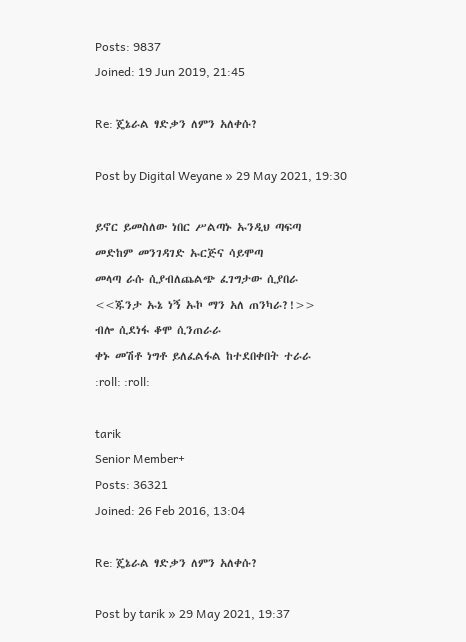Posts: 9837
Joined: 19 Jun 2019, 21:45

Re: ጄኔራል ፃድቃን ለምን አለቀሱ?

Post by Digital Weyane » 29 May 2021, 19:30

ይኖር ይመስለው ነበር ሥልጣኑ ኡንዲህ ጣፍጣ
መድከም መንገዳገድ ኡርጅና ሳይሞጣ
መላጣ ራሱ ሲያብለጨልጭ ፈገግታው ሲያበራ
<<ጁንታ ኡኔ ነኝ ኡኮ ማን አለ ጠንካራ?!>>
ብሎ ሲደነፋ ቆሞ ሲንጠራራ
ቀኑ መሽቶ ነግቶ ይለፈልፋል ከተደበቀበት ተራራ
:roll: :roll:

tarik
Senior Member+
Posts: 36321
Joined: 26 Feb 2016, 13:04

Re: ጄኔራል ፃድቃን ለምን አለቀሱ?

Post by tarik » 29 May 2021, 19:37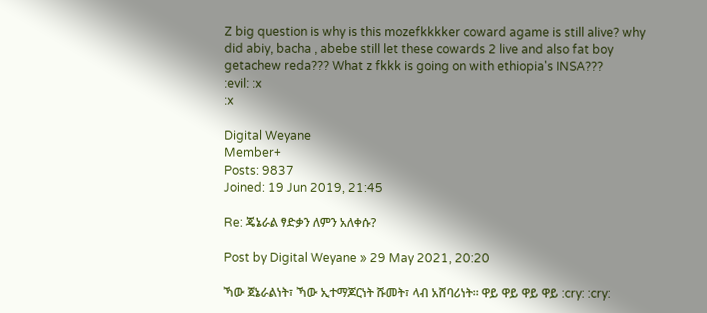Z big question is why is this mozefkkkker coward agame is still alive? why did abiy, bacha , abebe still let these cowards 2 live and also fat boy getachew reda??? What z fkkk is going on with ethiopia's INSA???
:evil: :x
:x

Digital Weyane
Member+
Posts: 9837
Joined: 19 Jun 2019, 21:45

Re: ጄኔራል ፃድቃን ለምን አለቀሱ?

Post by Digital Weyane » 29 May 2021, 20:20

ኻው ጀኔራልነት፣ ኻው ኢተማጆርነት ሹመት፣ ላብ አሸባሪነት። ዋይ ዋይ ዋይ ዋይ :cry: :cry: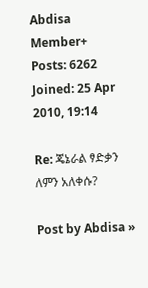Abdisa
Member+
Posts: 6262
Joined: 25 Apr 2010, 19:14

Re: ጄኔራል ፃድቃን ለምን አለቀሱ?

Post by Abdisa »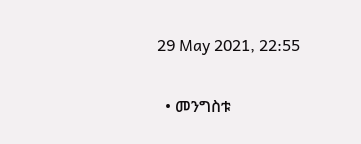29 May 2021, 22:55

  • መንግስቱ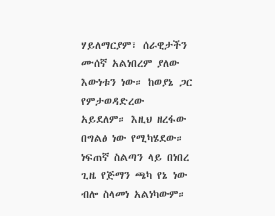ሃይለማርያም፣ ሰራዊታችን ሙሰኛ አልነበረም ያለው እውነቱን ነው። ከወያኔ ጋር የምታወዳድረው አይደለም። እዚህ ዘረፋው በግልፅ ነው የሚካሄደው። ነፍጠኛ ስልጣን ላይ በነበረ ጊዜ የጅማን ጫካ የኔ ነው ብሎ ስላመነ አልነካውም።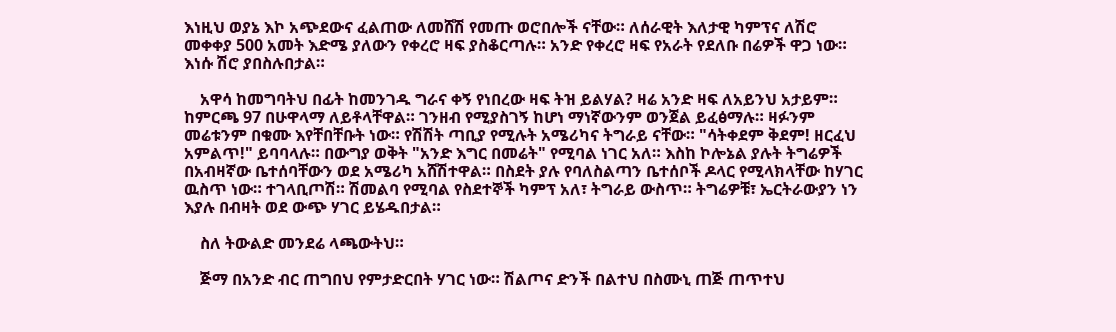እነዚህ ወያኔ እኮ አጭደውና ፈልጠው ለመሸሽ የመጡ ወሮበሎች ናቸው። ለሰራዊት እለታዊ ካምፕና ለሽሮ መቀቀያ 500 አመት እድሜ ያለውን የቀረሮ ዛፍ ያስቆርጣሉ። አንድ የቀረሮ ዛፍ የአራት የደለቡ በሬዎች ዋጋ ነው። እነሱ ሽሮ ያበስሉበታል።

    አዋሳ ከመግባትህ በፊት ከመንገዱ ግራና ቀኝ የነበረው ዛፍ ትዝ ይልሃል? ዛሬ አንድ ዛፍ ለአይንህ አታይም። ከምርጫ 97 በሁዋላማ ለይቶላቸዋል። ገንዘብ የሚያስገኝ ከሆነ ማነኛውንም ወንጀል ይፈፅማሉ። ዛፉንም መሬቱንም በቁሙ እየቸበቸቡት ነው። የሽሽት ጣቢያ የሚሉት አሜሪካና ትግራይ ናቸው። "ሳትቀደም ቅደም! ዘርፈህ አምልጥ!" ይባባላሉ። በውግያ ወቅት "አንድ እግር በመሬት" የሚባል ነገር አለ። እስከ ኮሎኔል ያሉት ትግሬዎች በአብዛኛው ቤተሰባቸውን ወደ አሜሪካ አሸሽተዋል። በስደት ያሉ የባለስልጣን ቤተሰቦች ዶላር የሚላክላቸው ከሃገር ዉስጥ ነው። ተገላቢጦሽ። ሽመልባ የሚባል የስደተኞች ካምፕ አለ፣ ትግራይ ውስጥ። ትግሬዎቹ፣ ኤርትራውያን ነን እያሉ በብዛት ወደ ውጭ ሃገር ይሄዱበታል።

    ስለ ትውልድ መንደሬ ላጫውትህ።

    ጅማ በአንድ ብር ጠግበህ የምታድርበት ሃገር ነው። ሽልጦና ድንች በልተህ በስሙኒ ጠጅ ጠጥተህ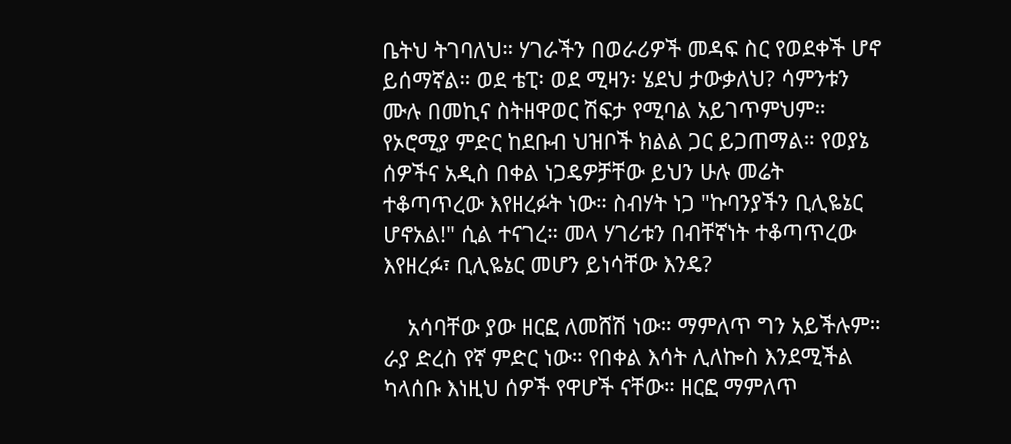ቤትህ ትገባለህ። ሃገራችን በወራሪዎች መዳፍ ስር የወደቀች ሆኖ ይሰማኛል። ወደ ቴፒ፡ ወደ ሚዛን፡ ሄደህ ታውቃለህ? ሳምንቱን ሙሉ በመኪና ስትዘዋወር ሽፍታ የሚባል አይገጥምህም። የኦሮሚያ ምድር ከደቡብ ህዝቦች ክልል ጋር ይጋጠማል። የወያኔ ሰዎችና አዲስ በቀል ነጋዴዎቻቸው ይህን ሁሉ መሬት ተቆጣጥረው እየዘረፉት ነው። ስብሃት ነጋ "ኩባንያችን ቢሊዬኔር ሆኖአል!" ሲል ተናገረ። መላ ሃገሪቱን በብቸኛነት ተቆጣጥረው እየዘረፉ፣ ቢሊዬኔር መሆን ይነሳቸው እንዴ?

    አሳባቸው ያው ዘርፎ ለመሸሽ ነው። ማምለጥ ግን አይችሉም። ራያ ድረስ የኛ ምድር ነው። የበቀል እሳት ሊለኰስ እንደሚችል ካላሰቡ እነዚህ ሰዎች የዋሆች ናቸው። ዘርፎ ማምለጥ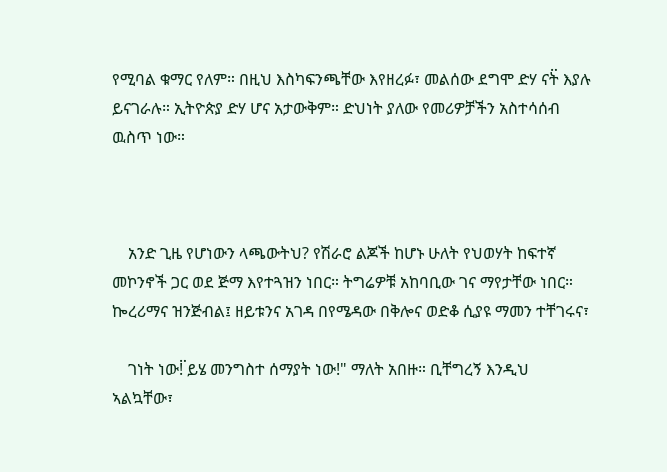የሚባል ቁማር የለም። በዚህ እስካፍንጫቸው እየዘረፉ፣ መልሰው ደግሞ ድሃ ናት፟ እያሉ ይናገራሉ። ኢትዮጵያ ድሃ ሆና አታውቅም። ድህነት ያለው የመሪዎቻችን አስተሳሰብ ዉስጥ ነው።



    አንድ ጊዜ የሆነውን ላጫውትህ? የሽራሮ ልጆች ከሆኑ ሁለት የህወሃት ከፍተኛ መኮንኖች ጋር ወደ ጅማ እየተጓዝን ነበር። ትግሬዎቹ አከባቢው ገና ማየታቸው ነበር። ኰረሪማና ዝንጅብል፤ ዘይቱንና አገዳ በየሜዳው በቅሎና ወድቆ ሲያዩ ማመን ተቸገሩና፣

    ገነት ነው!፟ ይሄ መንግስተ ሰማያት ነው!" ማለት አበዙ። ቢቸግረኝ እንዲህ ኣልኳቸው፣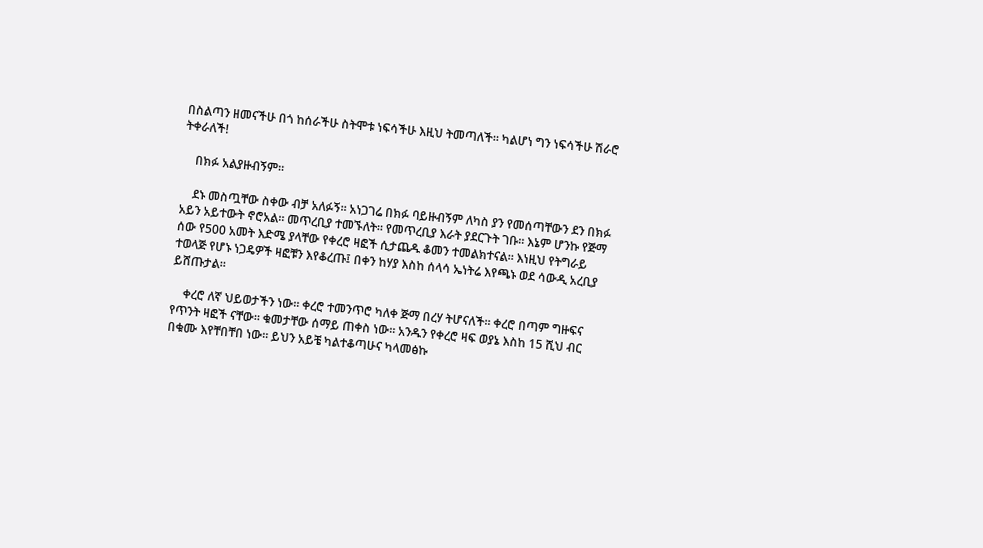በስልጣን ዘመናችሁ በጎ ከሰራችሁ ስትሞቱ ነፍሳችሁ እዚህ ትመጣለች። ካልሆነ ግን ነፍሳችሁ ሽራሮ ትቀራለች!

    በክፉ አልያዙብኝም።

    ደኑ መስጧቸው ስቀው ብቻ አለፉኝ። አነጋገሬ በክፉ ባይዙብኝም ለካስ ያን የመሰጣቸውን ደን በክፉ አይን አይተውት ኖሮአል። መጥረቢያ ተመኙለት። የመጥረቢያ እራት ያደርጉት ገቡ። እኔም ሆንኩ የጅማ ሰው የ500 አመት እድሜ ያላቸው የቀረሮ ዛፎች ሲታጨዱ ቆመን ተመልክተናል። እነዚህ የትግራይ ተወላጅ የሆኑ ነጋዴዎች ዛፎቹን እየቆረጡ፤ በቀን ከሃያ እስከ ሰላሳ ኤነትሬ እየጫኑ ወደ ሳውዲ አረቢያ ይሸጡታል።

    ቀረሮ ለኛ ህይወታችን ነው። ቀረሮ ተመንጥሮ ካለቀ ጅማ በረሃ ትሆናለች። ቀረሮ በጣም ግዙፍና የጥንት ዛፎች ናቸው። ቁመታቸው ሰማይ ጠቀስ ነው። አንዱን የቀረሮ ዛፍ ወያኔ እስከ 15 ሺህ ብር በቁሙ እየቸበቸበ ነው። ይህን አይቼ ካልተቆጣሁና ካላመፅኩ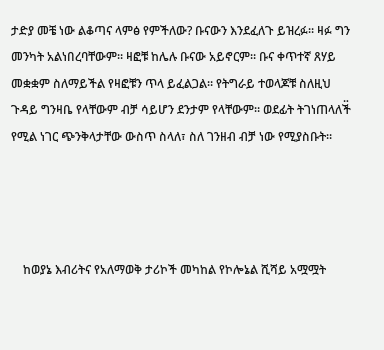ታድያ መቼ ነው ልቆጣና ላምፅ የምችለው? ቡናውን እንደፈለጉ ይዝረፉ። ዛፉ ግን መንካት አልነበረባቸውም። ዛፎቹ ከሌሉ ቡናው አይኖርም። ቡና ቀጥተኛ ጸሃይ መቋቋም ስለማይችል የዛፎቹን ጥላ ይፈልጋል። የትግራይ ተወላጆቹ ስለዚህ ጉዳይ ግንዛቤ የላቸውም ብቻ ሳይሆን ደንታም የላቸውም። ወደፊት ትገነጠላለች፟ የሚል ነገር ጭንቅላታቸው ውስጥ ስላለ፣ ስለ ገንዘብ ብቻ ነው የሚያስቡት።




    ከወያኔ እብሪትና የአለማወቅ ታሪኮች መካከል የኮሎኔል ሺሻይ አሟሟት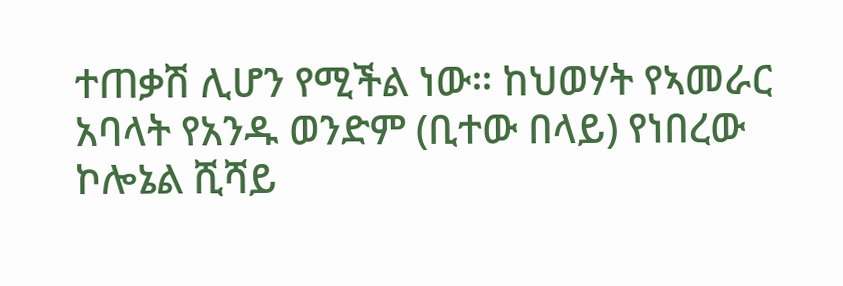ተጠቃሽ ሊሆን የሚችል ነው። ከህወሃት የኣመራር አባላት የአንዱ ወንድም (ቢተው በላይ) የነበረው ኮሎኔል ሺሻይ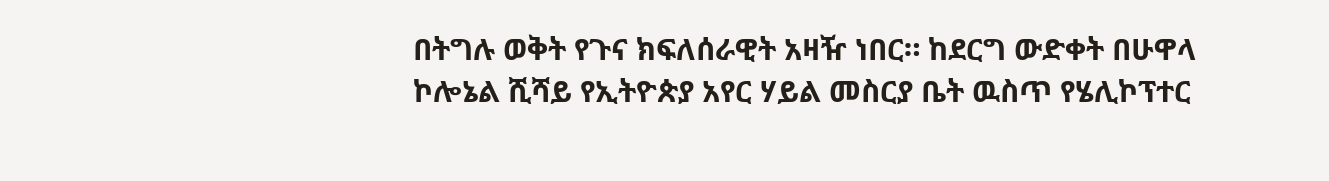በትግሉ ወቅት የጉና ክፍለሰራዊት አዛዥ ነበር። ከደርግ ውድቀት በሁዋላ ኮሎኔል ሺሻይ የኢትዮጵያ አየር ሃይል መስርያ ቤት ዉስጥ የሄሊኮፕተር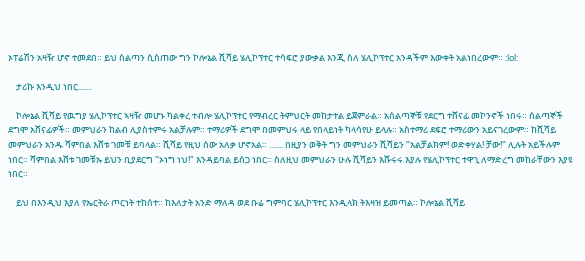ኦፐሬሽን አዛዥ ሆኖ ተመደበ። ይህ ስልጣን ሲስጠው ግን ኮሎኔል ሺሻይ ሄሊኮፕተር ተሳፍሮ ያውቃል እንጂ ስለ ሄሊኮፕተር አንዳችም እውቀት አልነበረውም። :lol:

    ታሪኩ እንዲህ ነበር.......

    ኮሎኔል ሺሻይ የዉግያ ሄሊኮፕተር ኣዛዥ መሆኑ ካልቀረ ተብሎ ሄሊኮፕተር የማብረር ትምህርት መከታተል ይጀምራል። አሰልጣኞቹ የደርግ ተሸናፊ መኮንኖች ነበሩ። ሰልጣኞች ደግሞ አሸናፊዎች። መምህራን ከልብ ሊያስተምሩ አልቻሉም። ተማሪዎች ደግሞ በመምህሩ ላይ የበላይነት ካላሳየሁ ይላሉ። አስተማሪ ደፍሮ ተማሪውን አይናገረውም። ከሺሻይ መምህራን አንዱ ሻምበል እሸቱ ገመቹ ይባላል። ሺሻይ የዚህ ሰው አለቃ ሆኖአል። ....... በዚያን ወቅት ግን መምህራን ሺሻይን "አልቻልክም! ወድቀሃል! ቻው!" ሊሉት አይችሉም ነበር። ሻምበል እሸቱ ገመቹኡ ይህን ቢያደርግ "ኦነግ ነህ!" እንዳይባል ይሰጋ ነበር። ስለዚህ መምህራን ሁሉ ሺሻይን እሹሩሩ እያሉ የሄሊኮፕተር ተዋጊ ለማድረግ መከራቸውን እያዩ ነበር።

    ይህ በእንዲህ እያለ የኤርትራ ጦርነት ተከሰተ። ከእለታት አንድ ማለዳ ወደ ቡሬ ግምባር ሄሊኮፕተር እንዲላክ ትእዛዝ ይመጣል። ኮሎኔል ሺሻይ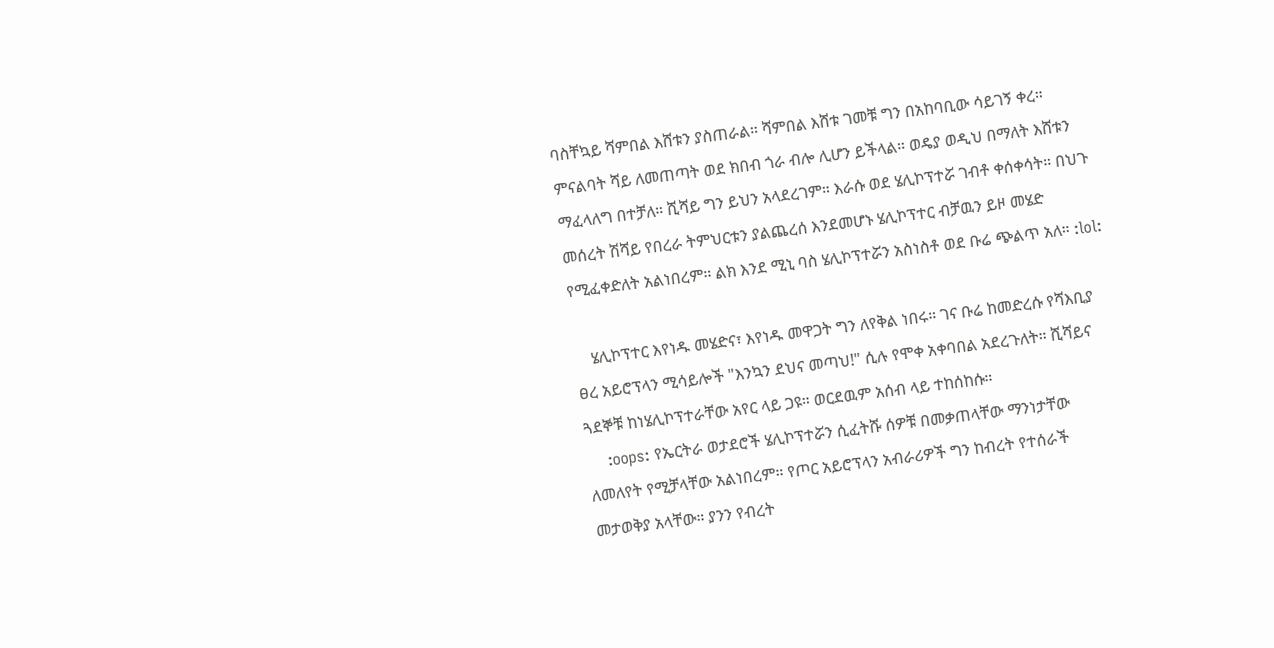ባስቸኳይ ሻምበል እሸቱን ያስጠራል። ሻምበል እሸቱ ገመቹ ግን በአከባቢው ሳይገኝ ቀረ። ምናልባት ሻይ ለመጠጣት ወደ ክበብ ጎራ ብሎ ሊሆን ይችላል። ወዴያ ወዲህ በማለት እሸቱን ማፈላለግ በተቻለ። ሺሻይ ግን ይህን አላደረገም። እራሱ ወደ ሄሊኮፕተሯ ገብቶ ቀሰቀሳት። በህጉ መሰረት ሽሻይ የበረራ ትምህርቱን ያልጨረሰ እንደመሆኑ ሄሊኮፕተር ብቻዉን ይዞ መሄድ የሚፈቀድለት አልነበረም። ልክ እንደ ሚኒ ባስ ሄሊኮፕተሯን አስነስቶ ወደ ቡሬ ጭልጥ አለ። :lol:

    ሄሊኮፕተር እየነዱ መሄድና፣ እየነዱ መዋጋት ግን ለየቅል ነበሩ። ገና ቡሬ ከመድረሱ የሻእቢያ ፀረ አይሮፕላን ሚሳይሎች "እንኳን ደህና መጣህ!" ሲሉ የሞቀ አቀባበል አደረጉለት። ሺሻይና ጓደኞቹ ከነሄሊኮፕተራቸው አየር ላይ ጋዩ። ወርደዉም አሰብ ላይ ተከሰከሱ።
    :oops: የኤርትራ ወታደሮች ሄሊኮፕተሯን ሲፈትሹ ሰዎቹ በመቃጠላቸው ማንነታቸው ለመለየት የሚቻላቸው አልነበረም። የጦር አይሮፕላን አብራሪዎች ግን ከብረት የተሰራች መታወቅያ አላቸው። ያንን የብረት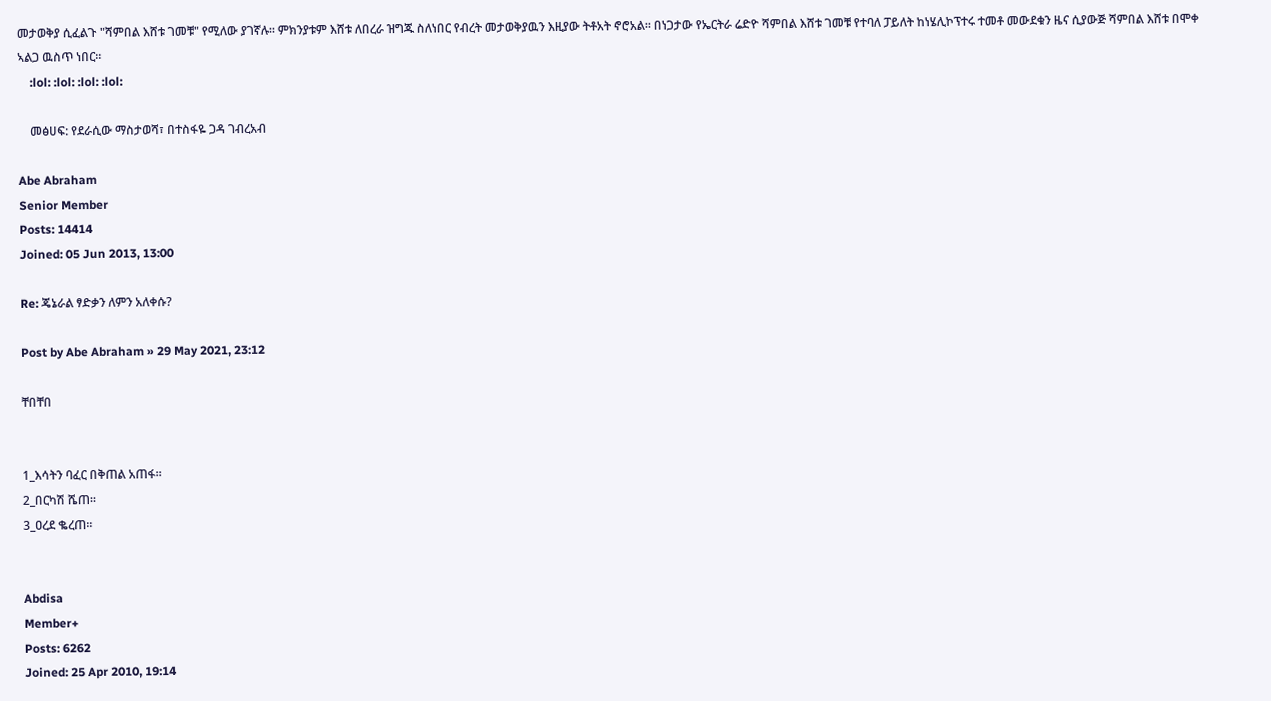መታወቅያ ሲፈልጉ "ሻምበል እሸቱ ገመቹ" የሚለው ያገኛሉ። ምክንያቱም እሸቱ ለበረራ ዝግጁ ስለነበር የብረት መታወቅያዉን እዚያው ትቶአት ኖሮአል። በነጋታው የኤርትራ ሬድዮ ሻምበል እሸቱ ገመቹ የተባለ ፓይለት ከነሄሊኮፕተሩ ተመቶ መውደቁን ዜና ሲያውጅ ሻምበል እሸቱ በሞቀ ኣልጋ ዉስጥ ነበር።
    :lol: :lol: :lol: :lol:

    መፅሀፍ: የደራሲው ማስታወሻ፣ በተስፋዬ ጋዳ ገብረአብ

Abe Abraham
Senior Member
Posts: 14414
Joined: 05 Jun 2013, 13:00

Re: ጄኔራል ፃድቃን ለምን አለቀሱ?

Post by Abe Abraham » 29 May 2021, 23:12

ቸበቸበ


1_እሳትን ባፈር በቅጠል አጠፋ።
2_በርካሽ ሼጠ።
3_ዐረደ ቈረጠ።


Abdisa
Member+
Posts: 6262
Joined: 25 Apr 2010, 19:14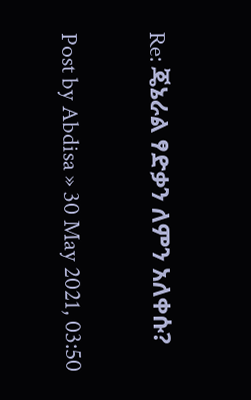Re: ጄኔራል ፃድቃን ለምን አለቀሱ?

Post by Abdisa » 30 May 2021, 03:50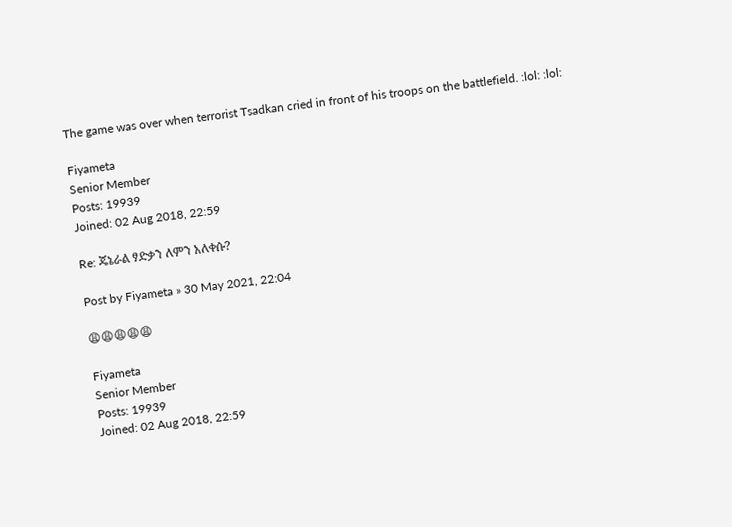The game was over when terrorist Tsadkan cried in front of his troops on the battlefield. :lol: :lol:

Fiyameta
Senior Member
Posts: 19939
Joined: 02 Aug 2018, 22:59

Re: ጄኔራል ፃድቃን ለምን አለቀሱ?

Post by Fiyameta » 30 May 2021, 22:04

😩😩😩😩😩

Fiyameta
Senior Member
Posts: 19939
Joined: 02 Aug 2018, 22:59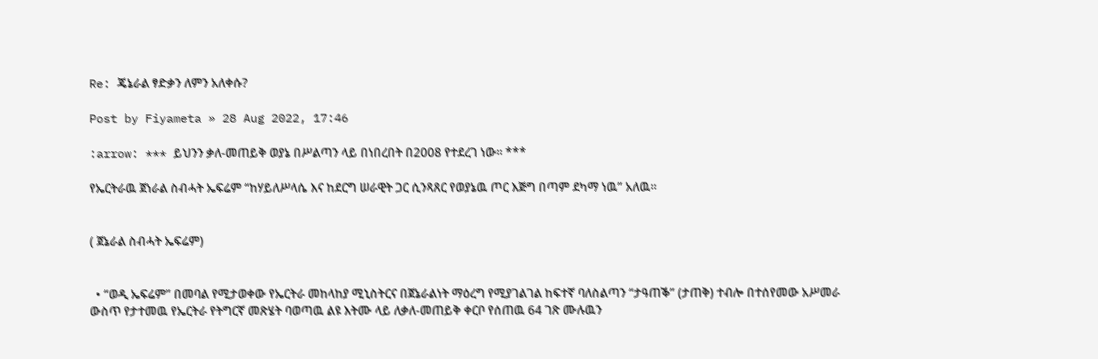Re: ጄኔራል ፃድቃን ለምን አለቀሱ?

Post by Fiyameta » 28 Aug 2022, 17:46

:arrow: *** ይህንን ቃለ-መጠይቅ ወያኔ በሥልጣን ላይ በነበረበት በ2008 የተደረገ ነው። ***

የኤርትራዉ ጀነራል ስብሓት ኤፍሬም “ከሃይለሥላሴ እና ከደርግ ሠራዊት ጋር ሲንጻጸር የወያኔዉ ጦር እጅግ በጣም ደካማ ነዉ” አለዉ።


( ጀኔራል ስብሓት ኤፍሬም)


  • “ወዲ ኤፍሬም” በመባል የሚታወቀው የኤርትራ መከላከያ ሚኒስትርና በጀኔራልነት ማዕረግ የሚያገልገል ከፍተኛ ባለስልጣን “ታዓጠቕ” (ታጠቅ) ተብሎ በተሰየመው አሥመራ ውስጥ የታተመዉ የኤርትራ የትግርኛ መጽሄት ባወጣዉ ልዩ እትሙ ላይ ለቃለ-መጠይቅ ቀርቦ የሰጠዉ 64 ገጽ ሙሉዉን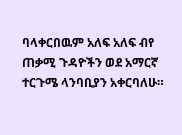ባላቀርበዉም አለፍ አለፍ ብየ ጠቃሚ ጉዳዮችን ወደ አማርኛ ተርጉሜ ላንባቢያን አቀርባለሁ።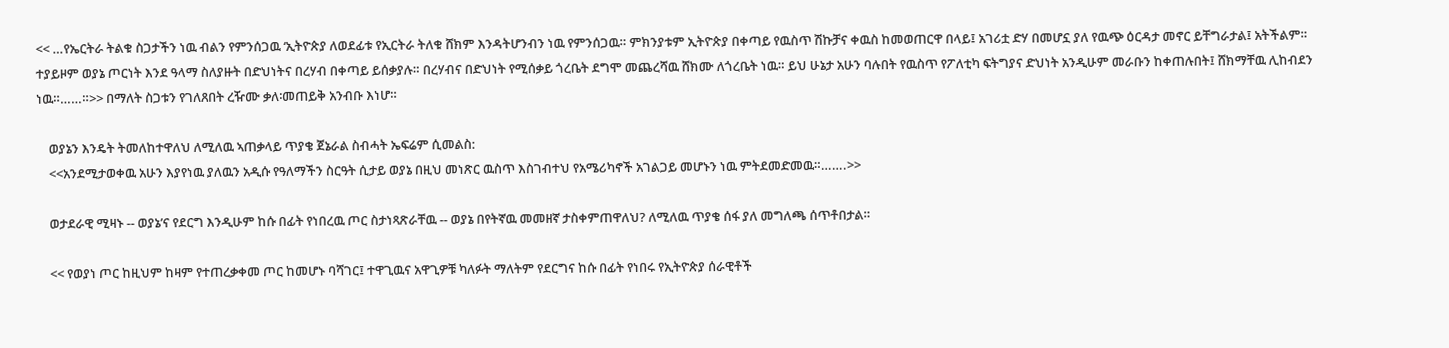<< …የኤርትራ ትልቁ ስጋታችን ነዉ ብልን የምንሰጋዉ ‘ኢትዮጵያ ለወደፊቱ የኢርትራ ትለቁ ሸክም እንዳትሆንብን ነዉ የምንሰጋዉ። ምክንያቱም ኢትዮጵያ በቀጣይ የዉስጥ ሽኩቻና ቀዉስ ከመወጠርዋ በላይ፤ አገሪቷ ድሃ በመሆኗ ያለ የዉጭ ዕርዳታ መኖር ይቸግራታል፤ አትችልም። ተያይዞም ወያኔ ጦርነት እንደ ዓላማ ስለያዙት በድህነትና በረሃብ በቀጣይ ይሰቃያሉ። በረሃብና በድህነት የሚሰቃይ ጎረቤት ደግሞ መጨረሻዉ ሸክሙ ለጎረቤት ነዉ። ይህ ሁኔታ አሁን ባሉበት የዉስጥ የፖለቲካ ፍትግያና ድህነት አንዲሁም መራቡን ከቀጠሉበት፤ ሸክማቸዉ ሊከብደን ነዉ።……።>> በማለት ስጋቱን የገለጸበት ረዥሙ ቃለ፡መጠይቅ አንብቡ እነሆ።

    ወያኔን እንዴት ትመለከተዋለህ ለሚለዉ ኣጠቃላይ ጥያቄ ጀኔራል ስብሓት ኤፍሬም ሲመልስ:
    <<አንደሚታወቀዉ አሁን እያየነዉ ያለዉን አዲሱ የዓለማችን ስርዓት ሲታይ ወያኔ በዚህ መነጽር ዉስጥ እስገብተህ የአሜሪካኖች አገልጋይ መሆኑን ነዉ ምትደመድመዉ።…….>>

    ወታደራዊ ሚዛኑ -- ወያኔ’ና የደርግ እንዲሁም ከሱ በፊት የነበረዉ ጦር ስታነጻጽራቸዉ -- ወያኔ በየትኛዉ መመዘኛ ታስቀምጠዋለህ? ለሚለዉ ጥያቄ ሰፋ ያለ መግለጫ ሰጥቶበታል።

    << የወያነ ጦር ከዚህም ከዛም የተጠረቃቀመ ጦር ከመሆኑ ባሻገር፤ ተዋጊዉና አዋጊዎቹ ካለፉት ማለትም የደርግና ከሱ በፊት የነበሩ የኢትዮጵያ ሰራዊቶች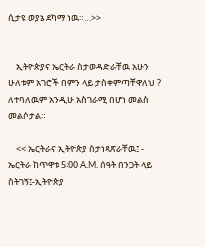ሲታዩ ወያኔ ደካማ ነዉ።…>>


    ኢትዮጵያና ኤርትራ ስታወዳድራቸዉ አሁን ሁለቱም አገሮች በምን ላይ ታስቀምጣቸዋለህ ? ለተባለዉም አንዲሁ አስገራሚ በሆነ መልስ መልሶታል።

    << ኤርትራና ኢትዮጵያ ስታነጻጽራቸዉ፤ - ኤርትራ ከጥዋቱ 5፡00 A.M. ሰዓት በንጋት ላይ ስትገኝ፤-ኢትዮጵያ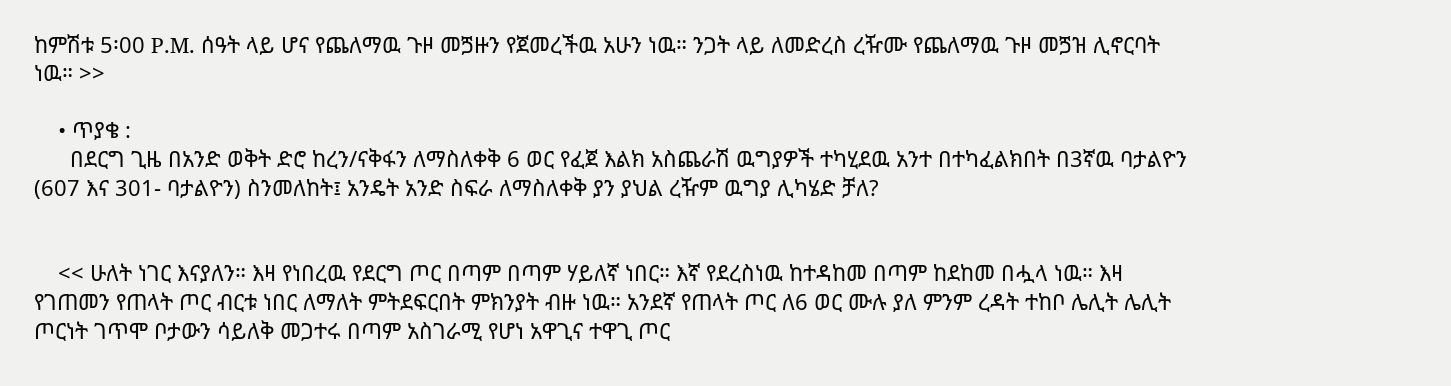ከምሽቱ 5፡00 P.M. ሰዓት ላይ ሆና የጨለማዉ ጉዞ መጛዙን የጀመረችዉ አሁን ነዉ። ንጋት ላይ ለመድረስ ረዥሙ የጨለማዉ ጉዞ መጛዝ ሊኖርባት ነዉ። >>

    • ጥያቄ :
      በደርግ ጊዜ በአንድ ወቅት ድሮ ከረን/ናቅፋን ለማስለቀቅ 6 ወር የፈጀ እልክ አስጨራሽ ዉግያዎች ተካሂደዉ አንተ በተካፈልክበት በ3ኛዉ ባታልዮን (607 እና 301- ባታልዮን) ስንመለከት፤ አንዴት አንድ ስፍራ ለማስለቀቅ ያን ያህል ረዥም ዉግያ ሊካሄድ ቻለ?


    << ሁለት ነገር እናያለን። እዛ የነበረዉ የደርግ ጦር በጣም በጣም ሃይለኛ ነበር። እኛ የደረስነዉ ከተዳከመ በጣም ከደከመ በሗላ ነዉ። እዛ የገጠመን የጠላት ጦር ብርቱ ነበር ለማለት ምትደፍርበት ምክንያት ብዙ ነዉ። አንደኛ የጠላት ጦር ለ6 ወር ሙሉ ያለ ምንም ረዳት ተከቦ ሌሊት ሌሊት ጦርነት ገጥሞ ቦታውን ሳይለቅ መጋተሩ በጣም አስገራሚ የሆነ አዋጊና ተዋጊ ጦር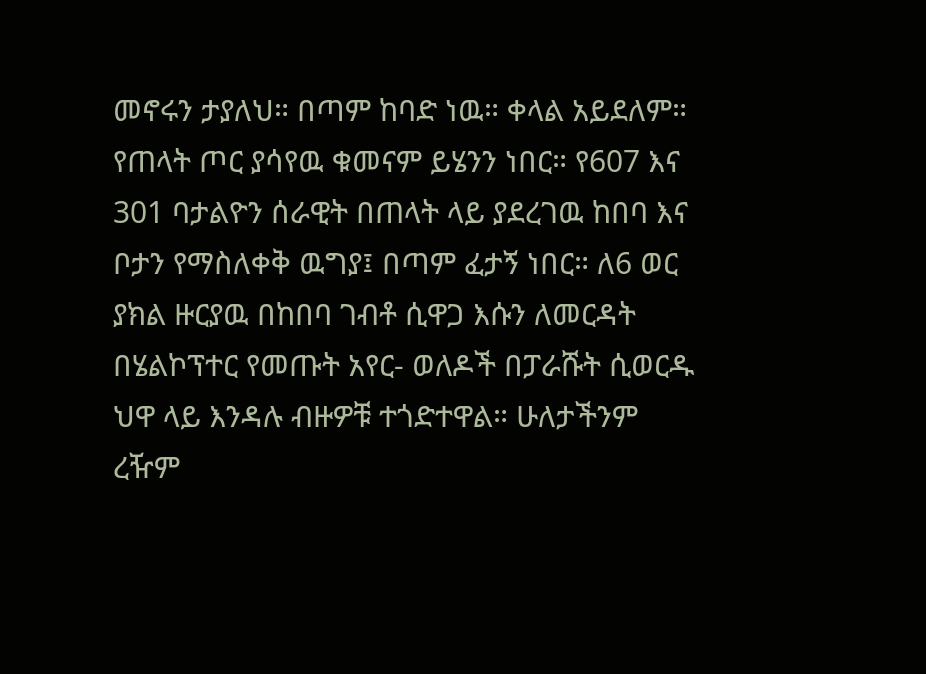መኖሩን ታያለህ። በጣም ከባድ ነዉ። ቀላል አይደለም። የጠላት ጦር ያሳየዉ ቁመናም ይሄንን ነበር። የ607 እና 301 ባታልዮን ሰራዊት በጠላት ላይ ያደረገዉ ከበባ እና ቦታን የማስለቀቅ ዉግያ፤ በጣም ፈታኝ ነበር። ለ6 ወር ያክል ዙርያዉ በከበባ ገብቶ ሲዋጋ እሱን ለመርዳት በሄልኮፕተር የመጡት አየር- ወለዶች በፓራሹት ሲወርዱ ህዋ ላይ እንዳሉ ብዙዎቹ ተጎድተዋል። ሁለታችንም ረዥም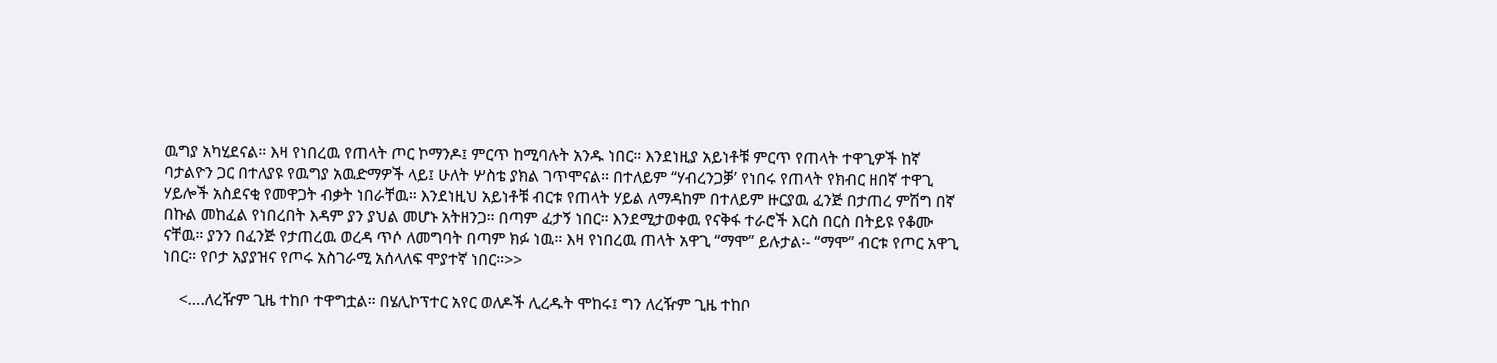ዉግያ አካሂደናል። እዛ የነበረዉ የጠላት ጦር ኮማንዶ፤ ምርጥ ከሚባሉት አንዱ ነበር። እንደነዚያ አይነቶቹ ምርጥ የጠላት ተዋጊዎች ከኛ ባታልዮን ጋር በተለያዩ የዉግያ አዉድማዎች ላይ፤ ሁለት ሦስቴ ያክል ገጥሞናል። በተለይም “ሃብረንጋቓ’ የነበሩ የጠላት የክብር ዘበኛ ተዋጊ ሃይሎች አስደናቂ የመዋጋት ብቃት ነበራቸዉ። እንደነዚህ አይነቶቹ ብርቱ የጠላት ሃይል ለማዳከም በተለይም ዙርያዉ ፈንጅ በታጠረ ምሽግ በኛ በኩል መከፈል የነበረበት እዳም ያን ያህል መሆኑ አትዘንጋ። በጣም ፈታኝ ነበር። እንደሚታወቀዉ የናቅፋ ተራሮች እርስ በርስ በትይዩ የቆሙ ናቸዉ። ያንን በፈንጅ የታጠረዉ ወረዳ ጥሶ ለመግባት በጣም ክፉ ነዉ። እዛ የነበረዉ ጠላት አዋጊ “ማሞ” ይሉታል፡- “ማሞ” ብርቱ የጦር አዋጊ ነበር። የቦታ አያያዝና የጦሩ አስገራሚ አሰላለፍ ሞያተኛ ነበር።>>

    <….ለረዥም ጊዜ ተከቦ ተዋግቷል። በሄሊኮፕተር አየር ወለዶች ሊረዱት ሞከሩ፤ ግን ለረዥም ጊዜ ተከቦ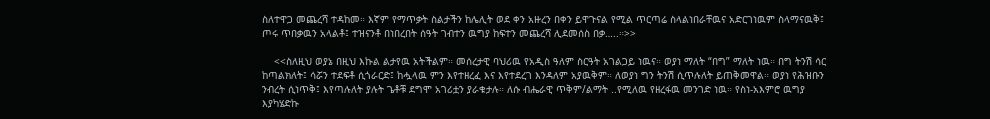ስለተዋጋ መጨረሻ ተዳከመ። እኛም የማጥቃት ስልታችን ከሌሊት ወደ ቀን አዙረን በቀን ይዋጉናል የሚል ጥርጣሬ ስላልነበራቸዉና አድርገነዉም ስላማናዉቅ፤ ጦሩ ጥበቃዉን አላልቶ፤ ተዝናንቶ በነበረበት ሰዓት ገብተን ዉግያ ከፍተን መጨረሻ ሊደመሰስ በቃ…..።>>

    <<ስለዚህ ወያኔ በዚህ እኩል ልታየዉ አትችልም። መሰረታዊ ባህሪዉ የአዲስ ዓለም ስርዓት አገልጋይ ነዉና። ወያነ ማለት “በግ” ማለት ነዉ። በግ ትንሽ ሳር ከጣልክለት፤ ሳሯን ተደፍቶ ሲጎራርድ፤ ከሗላዉ ምን እየተዘረፈ እና እየተደረገ እንዳለም አያዉቅም። ለወያነ ግን ትንሽ ሲጥሉለት ይጠቅመዋል። ወያነ የሕዝቡን ንብረት ሲነጥቅ፤ እየጣሉለት ያሉት ጌቶቹ ደግሞ አገሪቷን ያራቁታሉ። ለሱ ብሔራዊ ጥቅም/ልማት ..የሚለዉ የዘረፋዉ መንገድ ነዉ። የስነ-አእምሮ ዉግያ እያካሄድኩ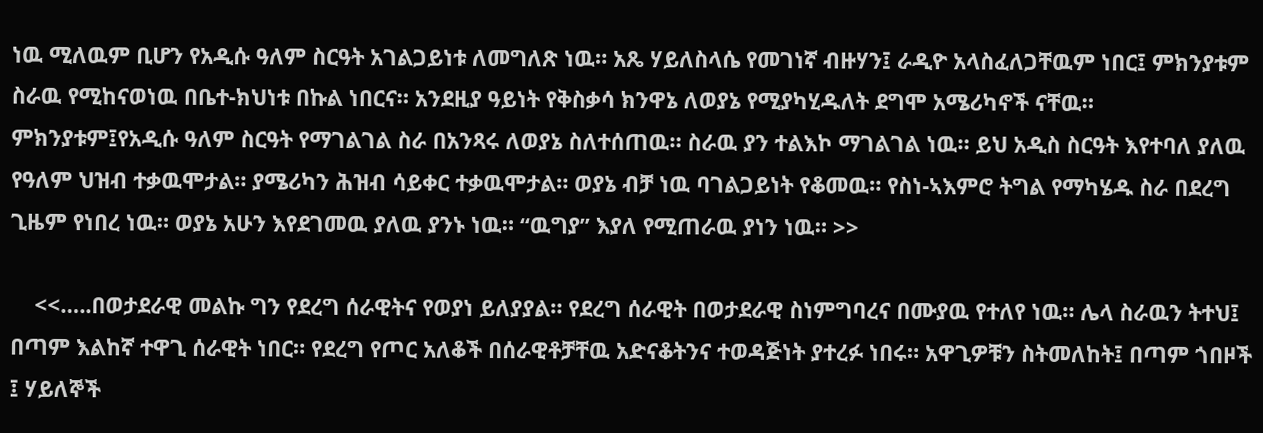ነዉ ሚለዉም ቢሆን የአዲሱ ዓለም ስርዓት አገልጋይነቱ ለመግለጽ ነዉ። አጼ ሃይለስላሴ የመገነኛ ብዙሃን፤ ራዲዮ አላስፈለጋቸዉም ነበር፤ ምክንያቱም ስራዉ የሚከናወነዉ በቤተ-ክህነቱ በኩል ነበርና። አንደዚያ ዓይነት የቅስቃሳ ክንዋኔ ለወያኔ የሚያካሂዱለት ደግሞ አሜሪካኖች ናቸዉ። ምክንያቱም፤የአዲሱ ዓለም ስርዓት የማገልገል ስራ በአንጻሩ ለወያኔ ስለተሰጠዉ። ስራዉ ያን ተልእኮ ማገልገል ነዉ። ይህ አዲስ ስርዓት እየተባለ ያለዉ የዓለም ህዝብ ተቃዉሞታል። ያሜሪካን ሕዝብ ሳይቀር ተቃዉሞታል። ወያኔ ብቻ ነዉ ባገልጋይነት የቆመዉ። የስነ-ኣእምሮ ትግል የማካሄዱ ስራ በደረግ ጊዜም የነበረ ነዉ። ወያኔ አሁን እየደገመዉ ያለዉ ያንኑ ነዉ። “ዉግያ” እያለ የሚጠራዉ ያነን ነዉ። >>

    <<…..በወታደራዊ መልኩ ግን የደረግ ሰራዊትና የወያነ ይለያያል። የደረግ ሰራዊት በወታደራዊ ስነምግባረና በሙያዉ የተለየ ነዉ። ሌላ ስራዉን ትተህ፤ በጣም እልከኛ ተዋጊ ሰራዊት ነበር። የደረግ የጦር አለቆች በሰራዊቶቻቸዉ አድናቆትንና ተወዳጅነት ያተረፉ ነበሩ። አዋጊዎቹን ስትመለከት፤ በጣም ጎበዞች ፤ ሃይለኞች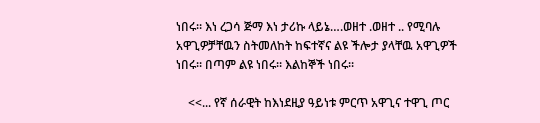ነበሩ። እነ ረጋሳ ጅማ እነ ታሪኩ ላይኔ….ወዘተ .ወዘተ .. የሚባሉ አዋጊዎቻቸዉን ስትመለከት ከፍተኛና ልዩ ችሎታ ያላቸዉ አዋጊዎች ነበሩ። በጣም ልዩ ነበሩ። እልከኞች ነበሩ።

    <<... የኛ ሰራዊት ከእነደዚያ ዓይነቱ ምርጥ አዋጊና ተዋጊ ጦር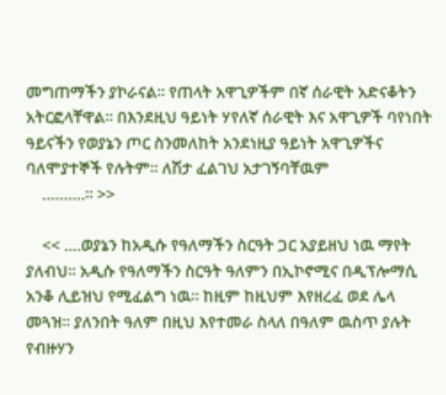መግጠማችን ያኮራናል። የጠላት አዋጊዎችም በኛ ሰራዊት አድናቆትን አትርፎላቸዋል። በእንደዚህ ዓይነት ሃየለኛ ሰራዊት እና አዋጊዎች ባየነበት ዓይናችን የወያኔን ጦር ስንመለከት አንደነዚያ ዓይነት አዋጊዎችና ባለሞያተኞች የሉትም። ለሽታ ፈልገህ አታገኝባቸዉም
    ……….። >>

    << ….ወያኔን ከአዲሱ የዓለማችን ስርዓት ጋር አያይዘህ ነዉ ማየት ያለብህ። አዲሱ የዓለማችን ስርዓት ዓለምን በኢኮኖሚና በዲፕሎማሲ አንቆ ሊይዝህ የሚፈልግ ነዉ። ከዚም ከዚህም እየዘረፈ ወደ ሌላ መጓዝ። ያለንበት ዓለም በዚህ እየተመራ ስላለ በዓለም ዉስጥ ያሉት የብዙሃን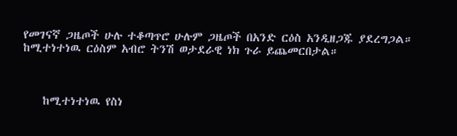የመገናኛ ጋዜጦች ሁሉ ተቆጣጥሮ ሁሉም ጋዜጦች በአንድ ርዕስ አንዲዘጋጁ ያደረግጋል። ከሚተነተነዉ ርዕስም አብሮ ትንሽ ወታደራዊ ነክ ጉራ ይጨመርበታል።



    ከሚተነተነዉ የስነ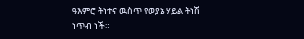ዓእምሮ ትነተና ዉስጥ የወያኔ ሃይል ትነሽ ነጥብ ነች።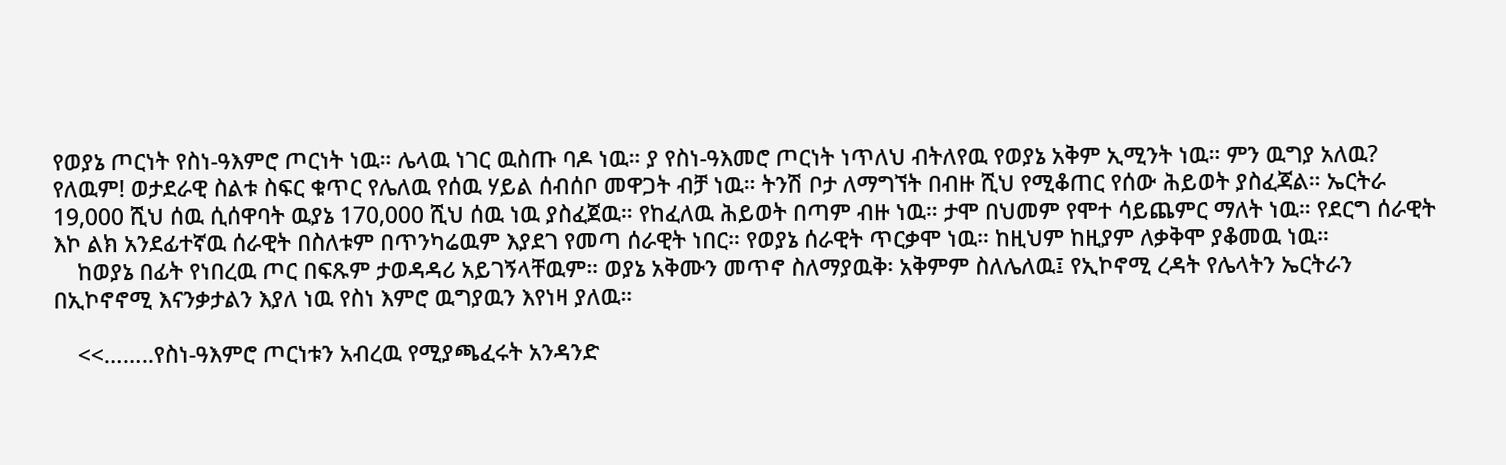የወያኔ ጦርነት የስነ-ዓእምሮ ጦርነት ነዉ። ሌላዉ ነገር ዉስጡ ባዶ ነዉ። ያ የስነ-ዓእመሮ ጦርነት ነጥለህ ብትለየዉ የወያኔ አቅም ኢሚንት ነዉ። ምን ዉግያ አለዉ? የለዉም! ወታደራዊ ስልቱ ስፍር ቁጥር የሌለዉ የሰዉ ሃይል ሰብሰቦ መዋጋት ብቻ ነዉ። ትንሽ ቦታ ለማግኘት በብዙ ሺህ የሚቆጠር የሰው ሕይወት ያስፈጃል። ኤርትራ 19,000 ሺህ ሰዉ ሲሰዋባት ዉያኔ 170,000 ሺህ ሰዉ ነዉ ያስፈጀዉ። የከፈለዉ ሕይወት በጣም ብዙ ነዉ። ታሞ በህመም የሞተ ሳይጨምር ማለት ነዉ። የደርግ ሰራዊት እኮ ልክ አንደፊተኛዉ ሰራዊት በስለቱም በጥንካሬዉም እያደገ የመጣ ሰራዊት ነበር። የወያኔ ሰራዊት ጥርቃሞ ነዉ። ከዚህም ከዚያም ለቃቅሞ ያቆመዉ ነዉ።
    ከወያኔ በፊት የነበረዉ ጦር በፍጹም ታወዳዳሪ አይገኝላቸዉም። ወያኔ አቅሙን መጥኖ ስለማያዉቅ፡ አቅምም ስለሌለዉ፤ የኢኮኖሚ ረዳት የሌላትን ኤርትራን በኢኮኖኖሚ እናንቃታልን እያለ ነዉ የስነ እምሮ ዉግያዉን እየነዛ ያለዉ።

    <<……..የስነ-ዓእምሮ ጦርነቱን አብረዉ የሚያጫፈሩት አንዳንድ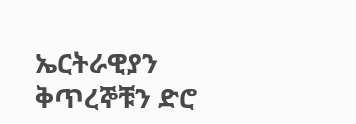ኤርትራዊያን ቅጥረኞቹን ድሮ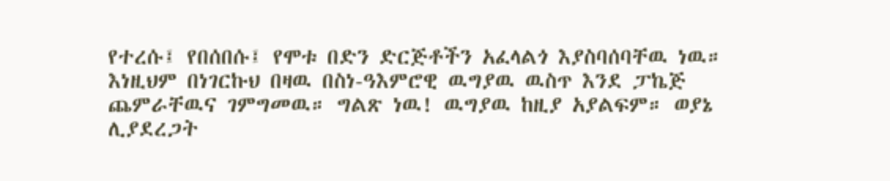የተረሱ፤ የበሰበሱ፤ የሞቱ በድን ድርጅቶችን አፈላልጎ እያስባሰባቸዉ ነዉ። እነዚህም በነገርኩህ በዛዉ በስነ-ዓእምሮዊ ዉግያዉ ዉስጥ እንደ ፓኬጅ ጨምራቸዉና ገምግመዉ። ግልጽ ነዉ! ዉግያዉ ከዚያ አያልፍም። ወያኔ ሊያደረጋት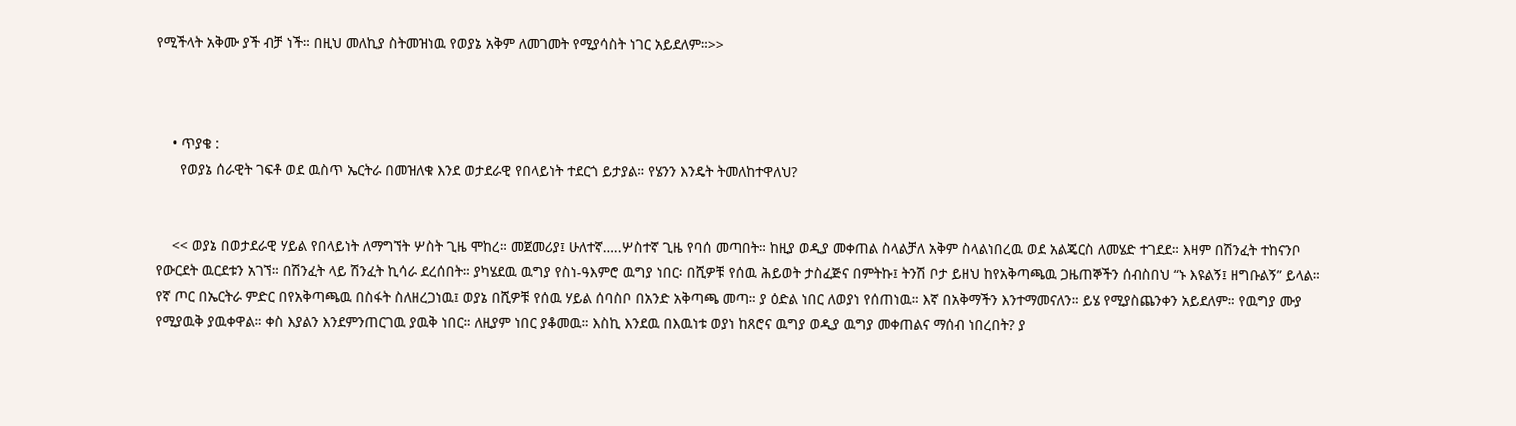የሚችላት አቅሙ ያች ብቻ ነች። በዚህ መለኪያ ስትመዝነዉ የወያኔ አቅም ለመገመት የሚያሳስት ነገር አይደለም።>>



    • ጥያቄ :
      የወያኔ ሰራዊት ገፍቶ ወደ ዉስጥ ኤርትራ በመዝለቁ እንደ ወታደራዊ የበላይነት ተደርጎ ይታያል። የሄንን እንዴት ትመለከተዋለህ?


    << ወያኔ በወታደራዊ ሃይል የበላይነት ለማግኘት ሦስት ጊዜ ሞከረ። መጀመሪያ፤ ሁለተኛ…..ሦስተኛ ጊዜ የባሰ መጣበት። ከዚያ ወዲያ መቀጠል ስላልቻለ አቅም ስላልነበረዉ ወደ አልጄርስ ለመሄድ ተገደደ። እዛም በሽንፈት ተከናንቦ የውርደት ዉርደቱን አገኘ። በሽንፈት ላይ ሽንፈት ኪሳራ ደረሰበት። ያካሄደዉ ዉግያ የስነ-ዓእምሮ ዉግያ ነበር፡ በሺዎቹ የሰዉ ሕይወት ታስፈጅና በምትኩ፤ ትንሽ ቦታ ይዘህ ከየአቅጣጫዉ ጋዜጠኞችን ሰብስበህ “ኑ እዩልኝ፤ ዘግቡልኝ” ይላል። የኛ ጦር በኤርትራ ምድር በየአቅጣጫዉ በስፋት ስለዘረጋነዉ፤ ወያኔ በሺዎቹ የሰዉ ሃይል ሰባስቦ በአንድ አቅጣጫ መጣ። ያ ዕድል ነበር ለወያነ የሰጠነዉ። እኛ በአቅማችን እንተማመናለን። ይሄ የሚያስጨንቀን አይደለም። የዉግያ ሙያ የሚያዉቅ ያዉቀዋል። ቀስ እያልን እንደምንጠርገዉ ያዉቅ ነበር። ለዚያም ነበር ያቆመዉ። እስኪ እንደዉ በእዉነቱ ወያነ ከጸሮና ዉግያ ወዲያ ዉግያ መቀጠልና ማሰብ ነበረበት? ያ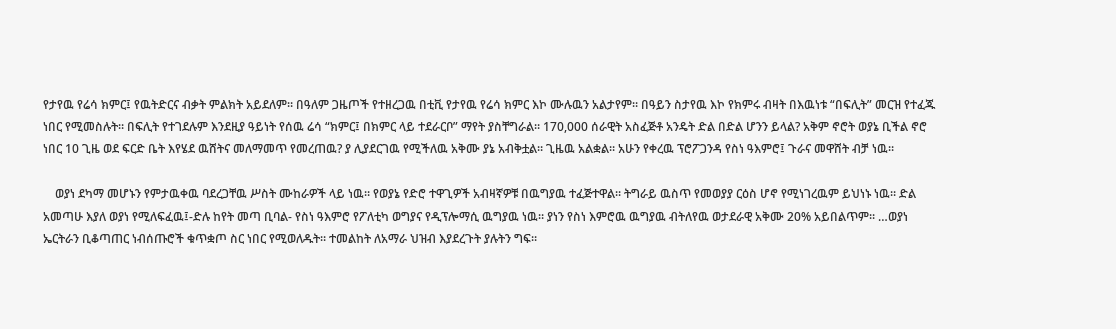የታየዉ የሬሳ ክምር፤ የዉትድርና ብቃት ምልክት አይደለም። በዓለም ጋዜጦች የተዘረጋዉ በቲቪ የታየዉ የሬሳ ክምር እኮ ሙሉዉን አልታየም። በዓይን ስታየዉ እኮ የክምሩ ብዛት በእዉነቱ “በፍሊት” መርዝ የተፈጁ ነበር የሚመስሉት። በፍሊት የተገደሉም እንደዚያ ዓይነት የሰዉ ሬሳ “ክምር፤ በክምር ላይ ተደራርቦ” ማየት ያስቸግራል። 170,000 ሰራዊት አስፈጅቶ አንዴት ድል በድል ሆንን ይላል? አቅም ኖሮት ወያኔ ቢችል ኖሮ ነበር 10 ጊዜ ወደ ፍርድ ቤት እየሄደ ዉሸትና መለማመጥ የመረጠዉ? ያ ሊያደርገዉ የሚችለዉ አቅሙ ያኔ አብቅቷል። ጊዜዉ አልቋል። አሁን የቀረዉ ፕሮፖጋንዳ የስነ ዓእምሮ፤ ጉራና መዋሸት ብቻ ነዉ።

    ወያነ ደካማ መሆኑን የምታዉቀዉ ባደረጋቸዉ ሥስት ሙከራዎች ላይ ነዉ። የወያኔ የድሮ ተዋጊዎች አብዛኛዎቹ በዉግያዉ ተፈጅተዋል። ትግራይ ዉስጥ የመወያያ ርዕስ ሆኖ የሚነገረዉም ይህነኑ ነዉ። ድል አመጣሁ እያለ ወያነ የሚለፍፈዉ፤-ድሉ ከየት መጣ ቢባል- የስነ ዓእምሮ የፖለቲካ ወግያና የዲፕሎማሲ ዉግያዉ ነዉ። ያነን የስነ እምሮዉ ዉግያዉ ብትለየዉ ወታደራዊ አቅሙ 20% አይበልጥም። …ወያነ ኤርትራን ቢቆጣጠር ነብሰጡሮች ቁጥቋጦ ስር ነበር የሚወለዱት። ተመልከት ለአማራ ህዝብ እያደረጉት ያሉትን ግፍ።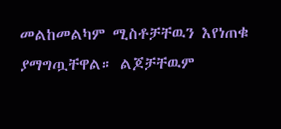መልከመልካም ሚስቶቻቸዉን እየነጠቁ ያማግጧቸዋል። ልጆቻቸዉም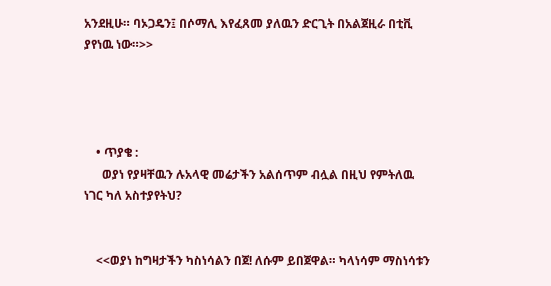አንደዚሁ። ባኦጋዴን፤ በሶማሊ እየፈጸመ ያለዉን ድርጊት በአልጀዚራ በቲቪ ያየነዉ ነው።>>




    • ጥያቄ :
      ወያነ የያዛቸዉን ሉአላዊ መሬታችን አልሰጥም ብሏል በዚህ የምትለዉ ነገር ካለ አስተያየትህ?


    <<ወያነ ከግዛታችን ካስነሳልን በጀ! ለሱም ይበጀዋል። ካላነሳም ማስነሳቱን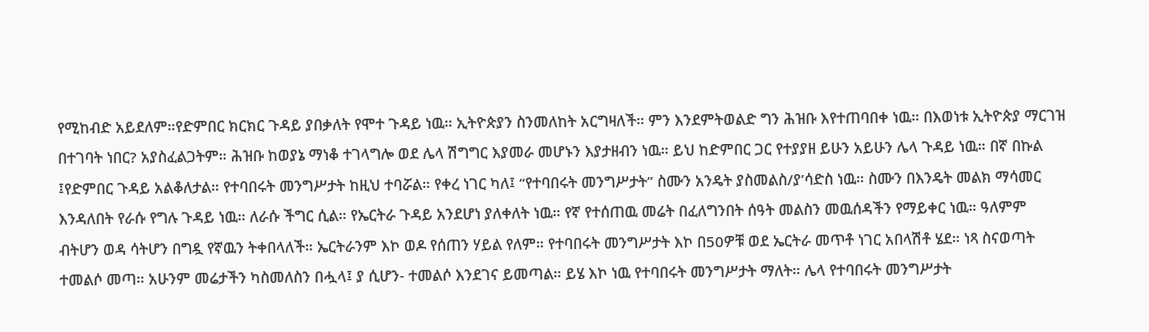የሚከብድ አይደለም።የድምበር ክርክር ጉዳይ ያበቃለት የሞተ ጉዳይ ነዉ። ኢትዮጵያን ስንመለከት አርግዛለች። ምን እንደምትወልድ ግን ሕዝቡ እየተጠባበቀ ነዉ። በእወነቱ ኢትዮጵያ ማርገዝ በተገባት ነበር? አያስፈልጋትም። ሕዝቡ ከወያኔ ማነቆ ተገላግሎ ወደ ሌላ ሽግግር እያመራ መሆኑን እያታዘብን ነዉ። ይህ ከድምበር ጋር የተያያዘ ይሁን አይሁን ሌላ ጉዳይ ነዉ። በኛ በኩል ፤የድምበር ጉዳይ አልቆለታል። የተባበሩት መንግሥታት ከዚህ ተባሯል። የቀረ ነገር ካለ፤ “የተባበሩት መንግሥታት” ስሙን አንዴት ያስመልስ/ያ’ሳድስ ነዉ። ስሙን በእንዴት መልክ ማሳመር እንዳለበት የራሱ የግሉ ጉዳይ ነዉ። ለራሱ ችግር ሲል። የኤርትራ ጉዳይ አንደሆነ ያለቀለት ነዉ። የኛ የተሰጠዉ መሬት በፈለግንበት ሰዓት መልስን መዉሰዳችን የማይቀር ነዉ። ዓለምም ብትሆን ወዳ ሳትሆን በግዷ የኛዉን ትቀበላለች። ኤርትራንም እኮ ወዶ የሰጠን ሃይል የለም። የተባበሩት መንግሥታት እኮ በ50ዎቹ ወደ ኤርትራ መጥቶ ነገር አበላሽቶ ሄደ። ነጻ ስናወጣት ተመልሶ መጣ። አሁንም መሬታችን ካስመለስን በሗላ፤ ያ ሲሆን- ተመልሶ እንደገና ይመጣል። ይሄ እኮ ነዉ የተባበሩት መንግሥታት ማለት። ሌላ የተባበሩት መንግሥታት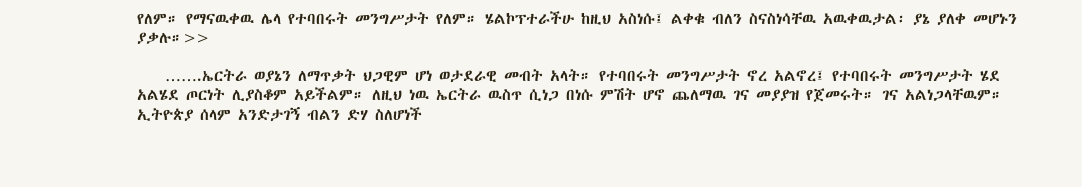የለም። የማናዉቀዉ ሌላ የተባበሩት መንግሥታት የለም። ሄልኮፕተራችሁ ከዚህ አስነሱ፤ ልቀቁ ብለን ስናስነሳቸዉ አዉቀዉታል፡ ያኔ ያለቀ መሆኑን ያቃሉ።>>

    …….ኤርትራ ወያኔን ለማጥቃት ህጋዊም ሆነ ወታደራዊ መብት አላት። የተባበሩት መንግሥታት ኖረ አልኖረ፤ የተባበሩት መንግሥታት ሄደ አልሄደ ጦርነት ሊያስቆም አይችልም። ለዚህ ነዉ ኤርትራ ዉስጥ ሲነጋ በነሱ ምሽት ሆኖ ጨለማዉ ገና መያያዝ የጀመሩት። ገና አልነጋላቸዉም። ኢትዮጵያ ሰላም አንድታገኝ ብልን ድሃ ስለሆነች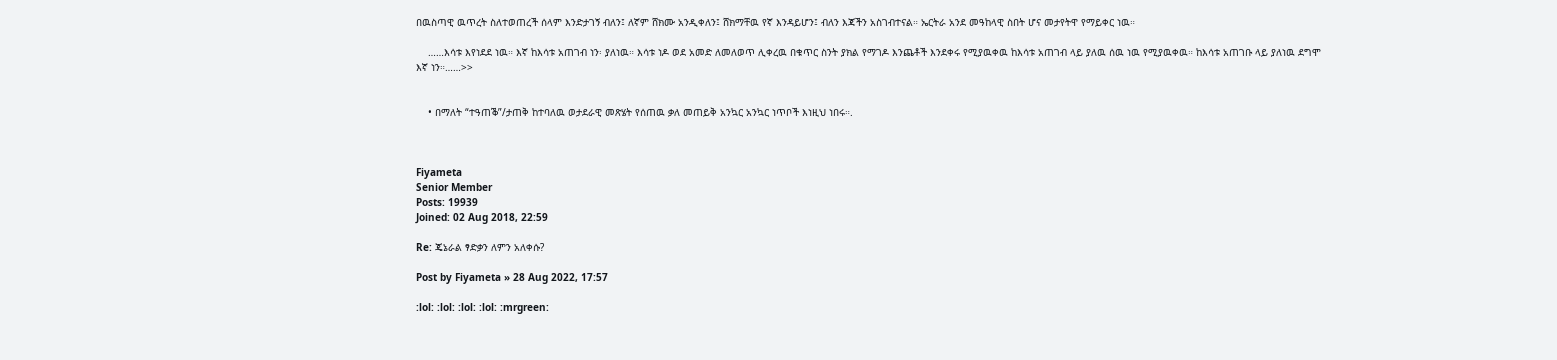በዉስጣዊ ዉጥረት ስለተወጠረች ሰላም እንድታገኝ ብለን፤ ለኛም ሸክሙ አንዲቀለን፤ ሸክማቸዉ የኛ እንዳይሆን፤ ብለን እጃችን አስገብተናል። ኤርትራ አንደ መዓከላዊ ስበት ሆና መታየትዋ የማይቀር ነዉ።

    ……እሳቱ እየነደደ ነዉ። እኛ ከእሳቱ አጠገብ ነን፡ ያለነዉ። እሳቱ ነዶ ወደ አመድ ለመለወጥ ሊቀረዉ በቁጥር ስንት ያክል የማገዶ እንጨቶች እንደቀሩ የሚያዉቀዉ ከእሳቱ አጠገብ ላይ ያለዉ ሰዉ ነዉ የሚያዉቀዉ። ከእሳቱ አጠገቡ ላይ ያለነዉ ደግሞ እኛ ነን።……>>


    • በማለት “ተዓጠቕ”/ታጠቅ ከተባለዉ ወታደራዊ መጽሄት የሰጠዉ ቃለ መጠይቅ አንኳር አንኳር ነጥቦች እነዚህ ነበሩ።.



Fiyameta
Senior Member
Posts: 19939
Joined: 02 Aug 2018, 22:59

Re: ጄኔራል ፃድቃን ለምን አለቀሱ?

Post by Fiyameta » 28 Aug 2022, 17:57

:lol: :lol: :lol: :lol: :mrgreen: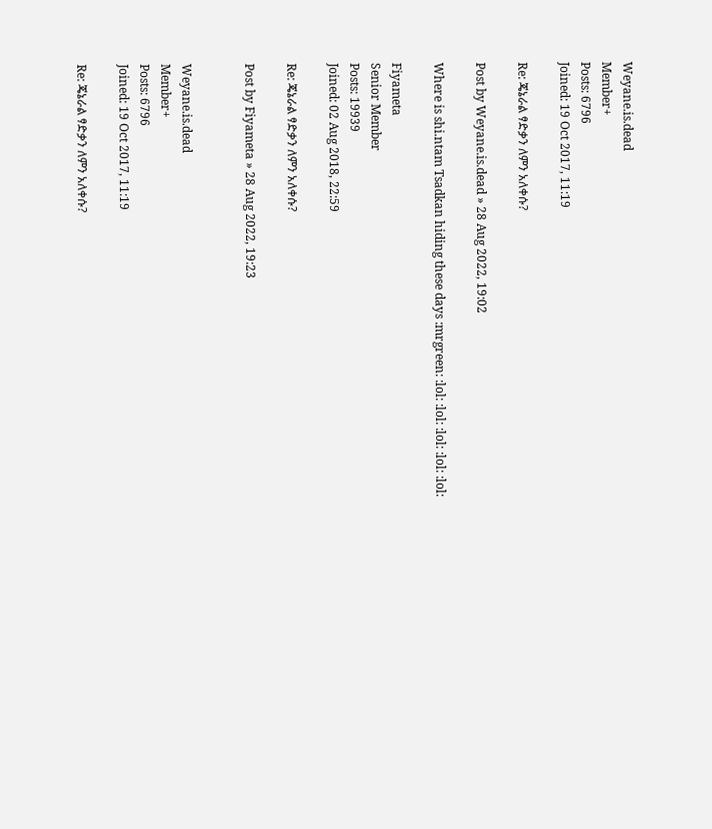Weyane.is.dead
Member+
Posts: 6796
Joined: 19 Oct 2017, 11:19

Re: ጄኔራል ፃድቃን ለምን አለቀሱ?

Post by Weyane.is.dead » 28 Aug 2022, 19:02

Where is shi.ntam Tsadkan hiding these days :mrgreen: :lol: :lol: :lol: :lol: :lol:

Fiyameta
Senior Member
Posts: 19939
Joined: 02 Aug 2018, 22:59

Re: ጄኔራል ፃድቃን ለምን አለቀሱ?

Post by Fiyameta » 28 Aug 2022, 19:23


Weyane.is.dead
Member+
Posts: 6796
Joined: 19 Oct 2017, 11:19

Re: ጄኔራል ፃድቃን ለምን አለቀሱ?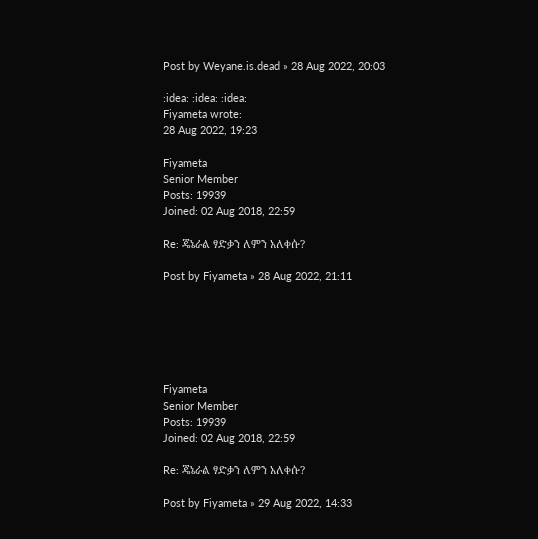Post by Weyane.is.dead » 28 Aug 2022, 20:03

:idea: :idea: :idea:
Fiyameta wrote:
28 Aug 2022, 19:23

Fiyameta
Senior Member
Posts: 19939
Joined: 02 Aug 2018, 22:59

Re: ጄኔራል ፃድቃን ለምን አለቀሱ?

Post by Fiyameta » 28 Aug 2022, 21:11






Fiyameta
Senior Member
Posts: 19939
Joined: 02 Aug 2018, 22:59

Re: ጄኔራል ፃድቃን ለምን አለቀሱ?

Post by Fiyameta » 29 Aug 2022, 14:33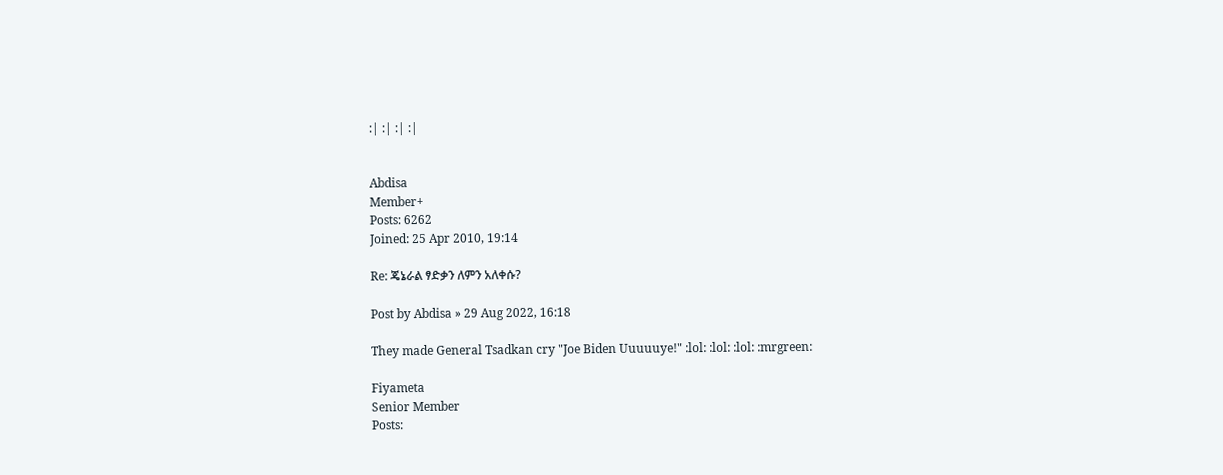:| :| :| :|


Abdisa
Member+
Posts: 6262
Joined: 25 Apr 2010, 19:14

Re: ጄኔራል ፃድቃን ለምን አለቀሱ?

Post by Abdisa » 29 Aug 2022, 16:18

They made General Tsadkan cry "Joe Biden Uuuuuye!" :lol: :lol: :lol: :mrgreen:

Fiyameta
Senior Member
Posts: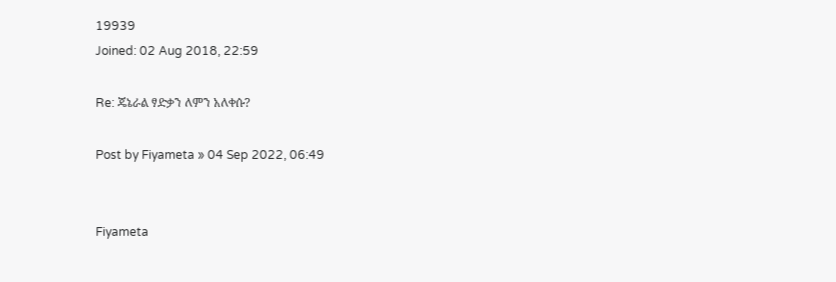19939
Joined: 02 Aug 2018, 22:59

Re: ጄኔራል ፃድቃን ለምን አለቀሱ?

Post by Fiyameta » 04 Sep 2022, 06:49


Fiyameta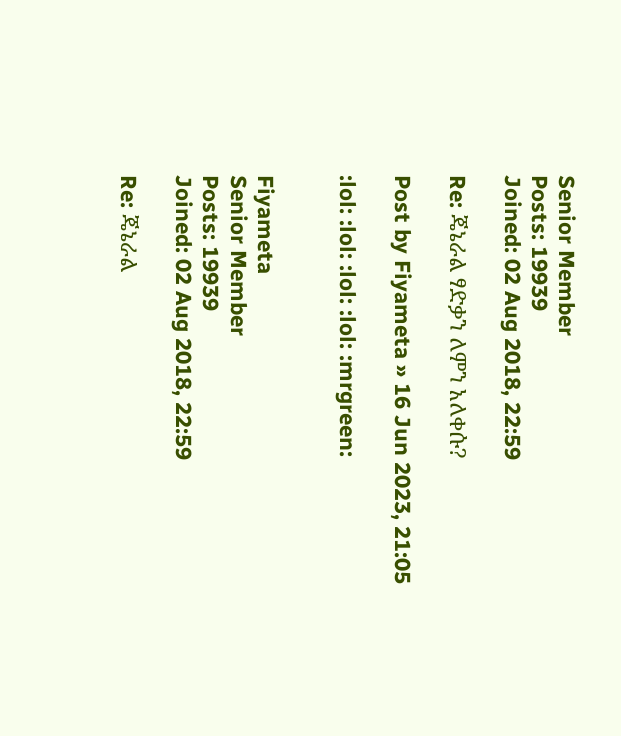Senior Member
Posts: 19939
Joined: 02 Aug 2018, 22:59

Re: ጄኔራል ፃድቃን ለምን አለቀሱ?

Post by Fiyameta » 16 Jun 2023, 21:05

:lol: :lol: :lol: :lol: :mrgreen:


Fiyameta
Senior Member
Posts: 19939
Joined: 02 Aug 2018, 22:59

Re: ጄኔራል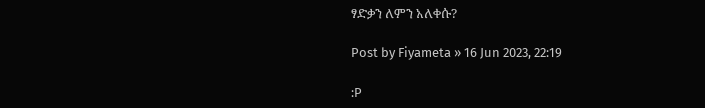ፃድቃን ለምን አለቀሱ?

Post by Fiyameta » 16 Jun 2023, 22:19

:P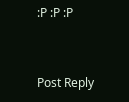:P :P :P


Post Reply